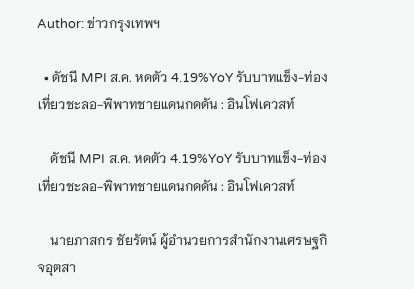Author: ข่าวกรุงเทพฯ

  • ดัชนี MPI ส.ค. หดตัว 4.19%YoY รับบาทแข็ง-ท่องเที่ยวชะลอ-พิพาทชายแดนกดดัน : อินโฟเควสท์

    ดัชนี MPI ส.ค. หดตัว 4.19%YoY รับบาทแข็ง-ท่องเที่ยวชะลอ-พิพาทชายแดนกดดัน : อินโฟเควสท์

    นายภาสกร ชัยรัตน์ ผู้อำนวยการสำนักงานเศรษฐกิจอุตสา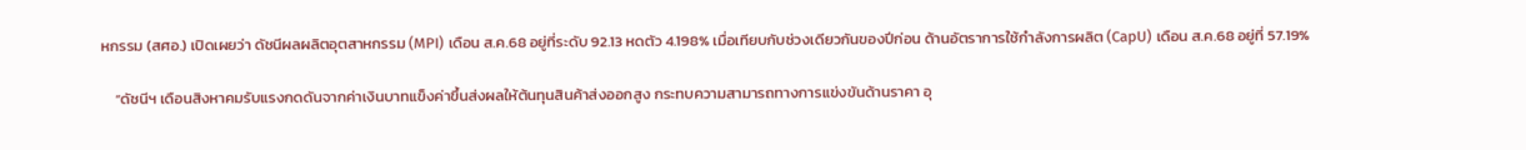หกรรม (สศอ.) เปิดเผยว่า ดัชนีผลผลิตอุตสาหกรรม (MPI) เดือน ส.ค.68 อยู่ที่ระดับ 92.13 หดตัว 4.198% เมื่อเทียบกับช่วงเดียวกันของปีก่อน ด้านอัตราการใช้กำลังการผลิต (CapU) เดือน ส.ค.68 อยู่ที่ 57.19%

    “ดัชนีฯ เดือนสิงหาคมรับแรงกดดันจากค่าเงินบาทแข็งค่าขึ้นส่งผลให้ต้นทุนสินค้าส่งออกสูง กระทบความสามารถทางการแข่งขันด้านราคา อุ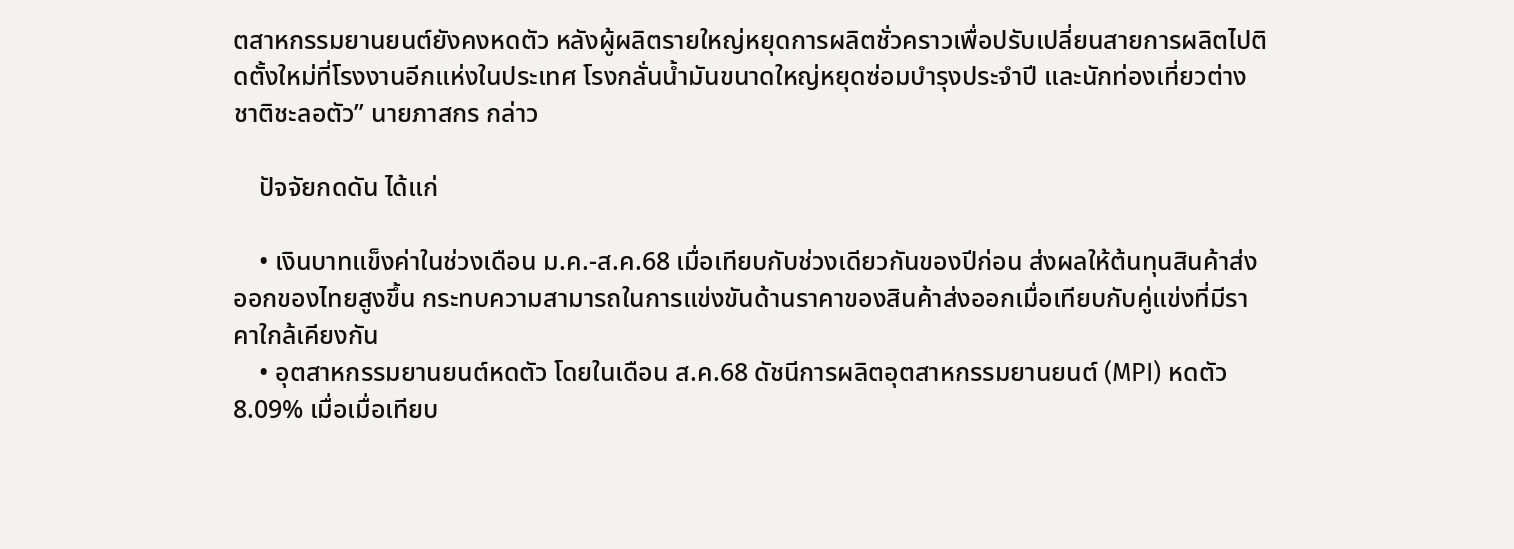ตสาหกรรมยานยนต์ยังคงหดตัว หลังผู้ผลิตรายใหญ่หยุดการผลิตชั่วคราวเพื่อปรับเปลี่ยนสายการผลิตไปติดตั้งใหม่ที่โรงงานอีกแห่งในประเทศ โรงกลั่นน้ำมันขนาดใหญ่หยุดซ่อมบำรุงประจำปี และนักท่องเที่ยวต่างชาติชะลอตัว” นายภาสกร กล่าว

    ปัจจัยกดดัน ได้แก่

    • เงินบาทแข็งค่าในช่วงเดือน ม.ค.-ส.ค.68 เมื่อเทียบกับช่วงเดียวกันของปีก่อน ส่งผลให้ต้นทุนสินค้าส่งออกของไทยสูงขึ้น กระทบความสามารถในการแข่งขันด้านราคาของสินค้าส่งออกเมื่อเทียบกับคู่แข่งที่มีราคาใกล้เคียงกัน
    • อุตสาหกรรมยานยนต์หดตัว โดยในเดือน ส.ค.68 ดัชนีการผลิตอุตสาหกรรมยานยนต์ (MPI) หดตัว 8.09% เมื่อเมื่อเทียบ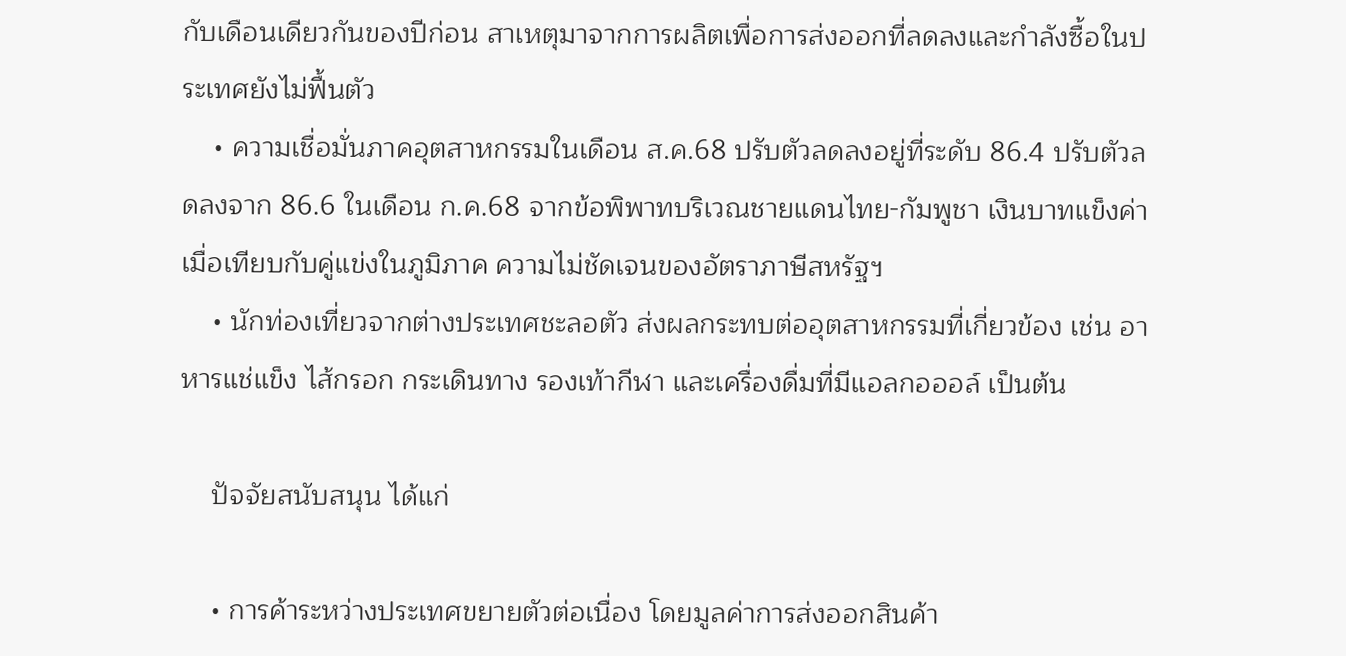กับเดือนเดียวกันของปีก่อน สาเหตุมาจากการผลิตเพื่อการส่งออกที่ลดลงและกำลังซื้อในประเทศยังไม่ฟื้นตัว
    • ความเชื่อมั่นภาคอุตสาหกรรมในเดือน ส.ค.68 ปรับตัวลดลงอยู่ที่ระดับ 86.4 ปรับตัวลดลงจาก 86.6 ในเดือน ก.ค.68 จากข้อพิพาทบริเวณชายแดนไทย-กัมพูชา เงินบาทแข็งค่าเมื่อเทียบกับคู่แข่งในภูมิภาค ความไม่ชัดเจนของอัตราภาษีสหรัฐฯ
    • นักท่องเที่ยวจากต่างประเทศชะลอตัว ส่งผลกระทบต่ออุตสาหกรรมที่เกี่ยวข้อง เช่น อาหารแช่แข็ง ไส้กรอก กระเดินทาง รองเท้ากีฬา และเครื่องดื่มที่มีแอลกอออล์ เป็นต้น

    ปัจจัยสนับสนุน ได้แก่

    • การค้าระหว่างประเทศขยายตัวต่อเนื่อง โดยมูลค่าการส่งออกสินค้า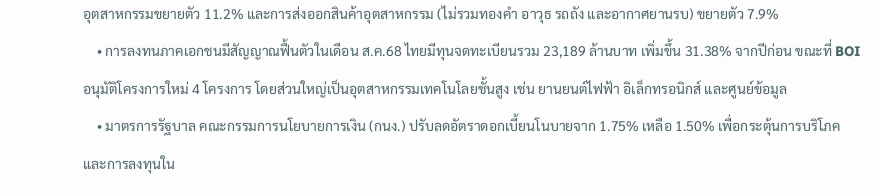อุตสาหกรรมขยายตัว 11.2% และการส่งออกสินค้าอุตสาหกรรม (ไม่รวมทองคำ อาวุธ รถถัง และอากาศยานรบ) ขยายตัว 7.9%
    • การลงทนภาคเอกชนมีสัญญาณฟื้นตัวในเดือน ส.ค.68 ไทยมีทุนจดทะเบียนรวม 23,189 ล้านบาท เพิ่มขึ้น 31.38% จากปีก่อน ขณะที่ BOI อนุมัติโครงการใหม่ 4 โครงการ โดยส่วนใหญ่เป็นอุตสาหกรรมเทคโนโลยชั้นสูง เช่น ยานยนต์ไฟฟ้า อิเล็กทรอนิกส์ และศูนย์ข้อมูล
    • มาตรการรัฐบาล คณะกรรมการนโยบายการเงิน (กนง.) ปรับลดอัตราดอกเบี้ยนโนบายจาก 1.75% เหลือ 1.50% เพื่อกระตุ้นการบริโภคและการลงทุนใน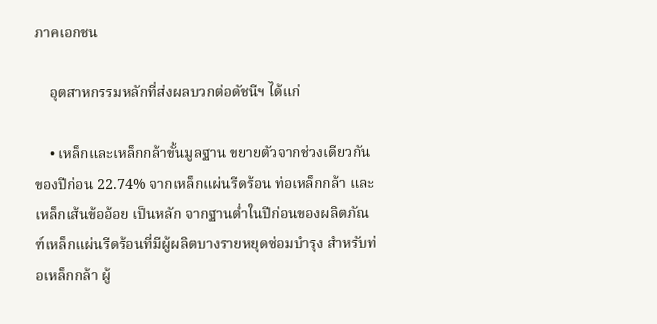ภาคเอกชน

    อุตสาหกรรมหลักที่ส่งผลบวกต่อดัชนีฯ ได้แก่

    • เหล็กและเหล็กกล้าขั้นมูลฐาน ขยายตัวจากช่วงเดียวกันของปีก่อน 22.74% จากเหล็กแผ่นรีดร้อน ท่อเหล็กกล้า และเหล็กเส้นข้ออ้อย เป็นหลัก จากฐานต่ำในปีก่อนของผลิตภัณฑ์เหล็กแผ่นรีดร้อนที่มีผู้ผลิตบางรายหยุดซ่อมบำรุง สำหรับท่อเหล็กกล้า ผู้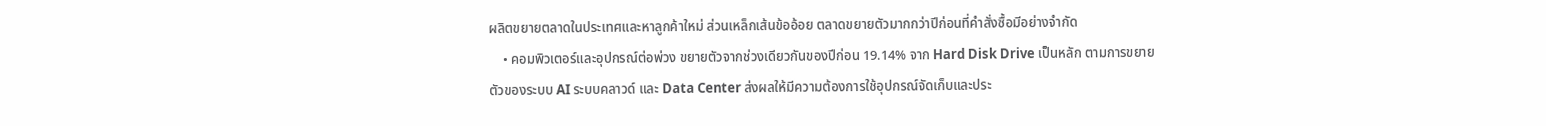ผลิตขยายตลาดในประเทศและหาลูกค้าใหม่ ส่วนเหล็กเส้นข้ออ้อย ตลาดขยายตัวมากกว่าปีก่อนที่คำสั่งซื้อมีอย่างจำกัด
    • คอมพิวเตอร์และอุปกรณ์ต่อพ่วง ขยายตัวจากช่วงเดียวกันของปีก่อน 19.14% จาก Hard Disk Drive เป็นหลัก ตามการขยายตัวของระบบ AI ระบบคลาวด์ และ Data Center ส่งผลให้มีความต้องการใช้อุปกรณ์จัดเก็บและประ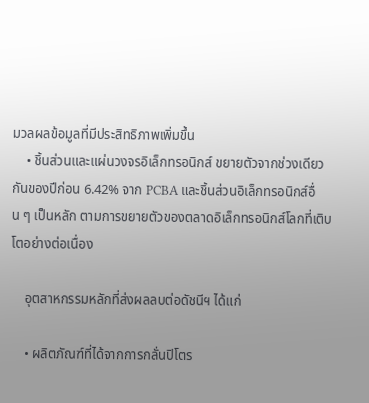มวลผลข้อมูลที่มีประสิทธิภาพเพิ่มขึ้น
    • ชิ้นส่วนและแผ่นวงจรอิเล็กทรอนิกส์ ขยายตัวจากช่วงเดียวกันของปีก่อน 6.42% จาก PCBA และชิ้นส่วนอิเล็กทรอนิกส์อื่น ๆ เป็นหลัก ตามการขยายตัวของตลาดอิเล็กทรอนิกส์โลกที่เติบโตอย่างต่อเนื่อง

    อุตสาหกรรมหลักที่ส่งผลลบต่อดัชนีฯ ได้แก่

    • ผลิตภัณฑ์ที่ได้จากการกลั่นปิโตร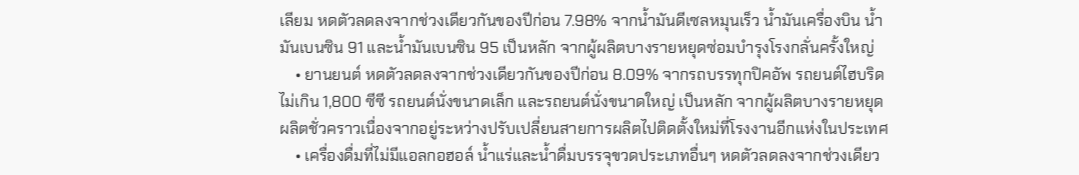เลียม หดตัวลดลงจากช่วงเดียวกันของปีก่อน 7.98% จากน้ำมันดีเซลหมุนเร็ว น้ำมันเครื่องบิน น้ำมันเบนซิน 91 และน้ำมันเบนซิน 95 เป็นหลัก จากผู้ผลิตบางรายหยุดซ่อมบำรุงโรงกลั่นครั้งใหญ่
    • ยานยนต์ หดตัวลดลงจากช่วงเดียวกันของปีก่อน 8.09% จากรถบรรทุกปิคอัพ รถยนต์ไฮบริดไม่เกิน 1,800 ซีซี รถยนต์นั่งขนาดเล็ก และรถยนต์นั่งขนาดใหญ่ เป็นหลัก จากผู้ผลิตบางรายหยุดผลิตชั่วคราวเนื่องจากอยู่ระหว่างปรับเปลี่ยนสายการผลิตไปติดตั้งใหม่ที่โรงงานอีกแห่งในประเทศ
    • เครื่องดื่มที่ไม่มีแอลกอฮอล์ น้ำแร่และน้ำดื่มบรรจุขวดประเภทอื่นๆ หดตัวลดลงจากช่วงเดียว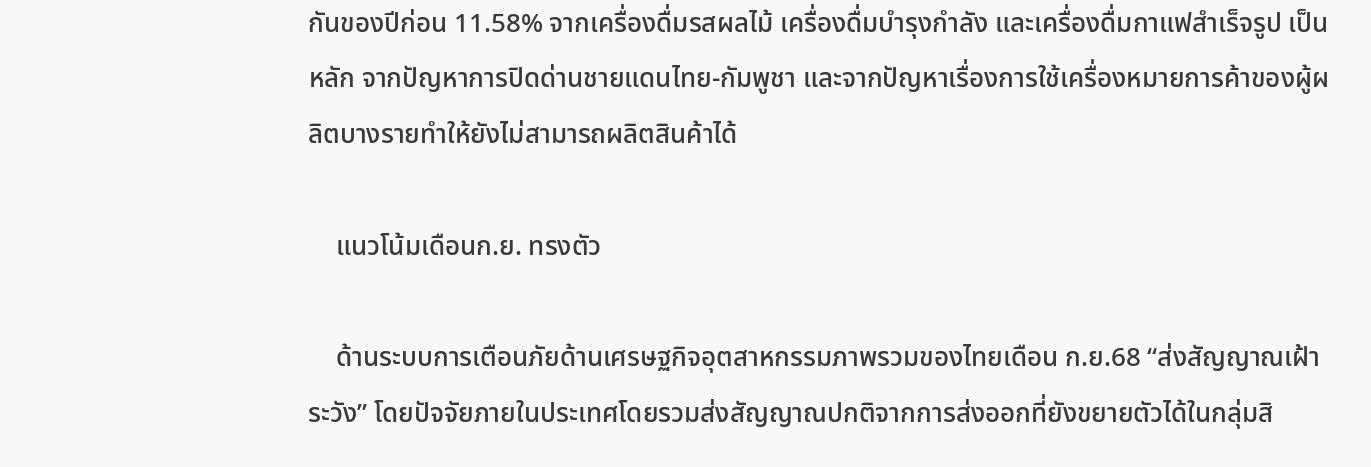กันของปีก่อน 11.58% จากเครื่องดื่มรสผลไม้ เครื่องดื่มบำรุงกำลัง และเครื่องดื่มกาแฟสำเร็จรูป เป็นหลัก จากปัญหาการปิดด่านชายแดนไทย-กัมพูชา และจากปัญหาเรื่องการใช้เครื่องหมายการค้าของผู้ผลิตบางรายทำให้ยังไม่สามารถผลิตสินค้าได้

    แนวโน้มเดือนก.ย. ทรงตัว

    ด้านระบบการเตือนภัยด้านเศรษฐกิจอุตสาหกรรมภาพรวมของไทยเดือน ก.ย.68 “ส่งสัญญาณเฝ้าระวัง” โดยปัจจัยภายในประเทศโดยรวมส่งสัญญาณปกติจากการส่งออกที่ยังขยายตัวได้ในกลุ่มสิ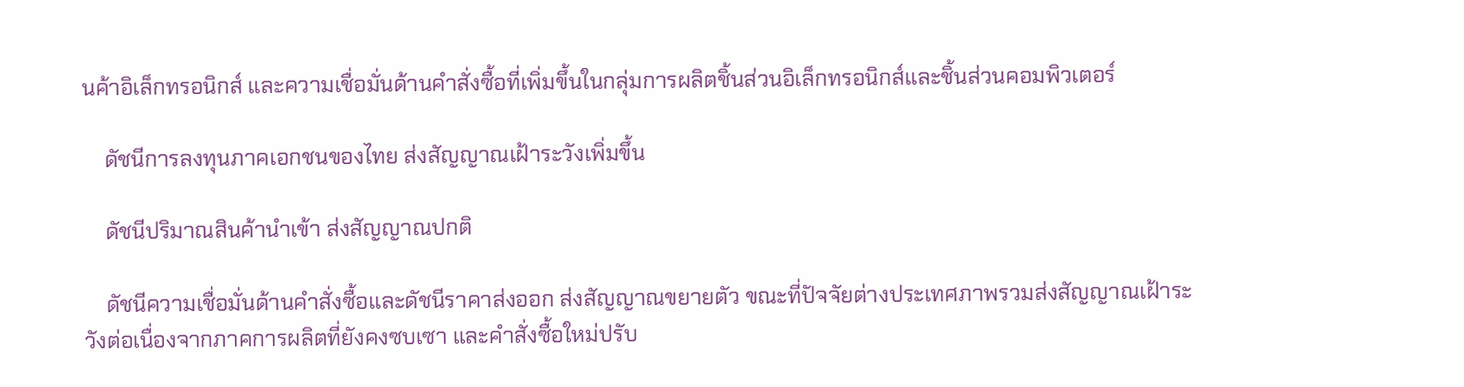นค้าอิเล็กทรอนิกส์ และความเชื่อมั่นด้านคำสั่งซื้อที่เพิ่มขึ้นในกลุ่มการผลิตชิ้นส่วนอิเล็กทรอนิกส์และชิ้นส่วนคอมพิวเตอร์

    ดัชนีการลงทุนภาคเอกชนของไทย ส่งสัญญาณเฝ้าระวังเพิ่มขึ้น

    ดัชนีปริมาณสินค้านำเข้า ส่งสัญญาณปกติ

    ดัชนีความเชื่อมั่นด้านคำสั่งซื้อและดัชนีราคาส่งออก ส่งสัญญาณขยายตัว ขณะที่ปัจจัยต่างประเทศภาพรวมส่งสัญญาณเฝ้าระวังต่อเนื่องจากภาคการผลิตที่ยังคงซบเซา และคำสั่งซื้อใหม่ปรับ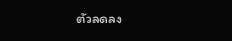ตัวลดลง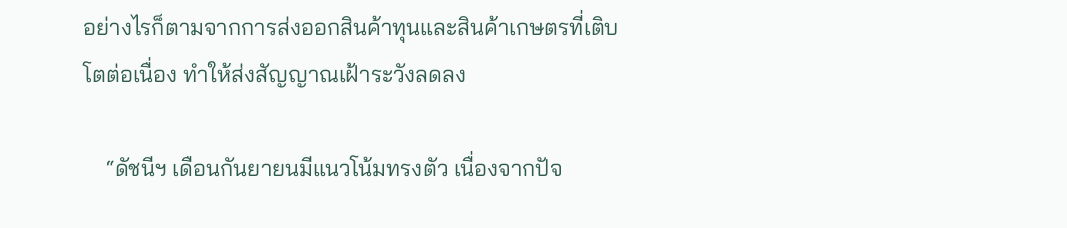อย่างไรก็ตามจากการส่งออกสินค้าทุนและสินค้าเกษตรที่เติบโตต่อเนื่อง ทำให้ส่งสัญญาณเฝ้าระวังลดลง

    “ดัชนีฯ เดือนกันยายนมีแนวโน้มทรงตัว เนื่องจากปัจ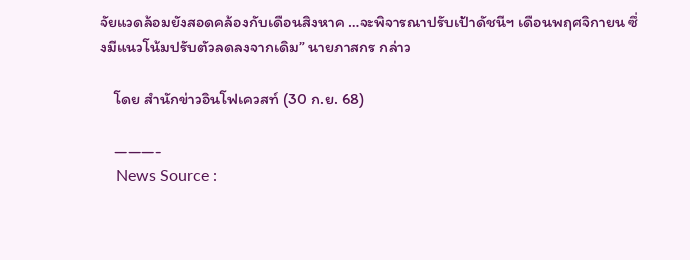จัยแวดล้อมยังสอดคล้องกับเดือนสิงหาค …จะพิจารณาปรับเป้าดัชนีฯ เดือนพฤศจิกายน ซึ่งมีแนวโน้มปรับตัวลดลงจากเดิม” นายภาสกร กล่าว

    โดย สำนักข่าวอินโฟเควสท์ (30 ก.ย. 68)

    ———-
    News Source :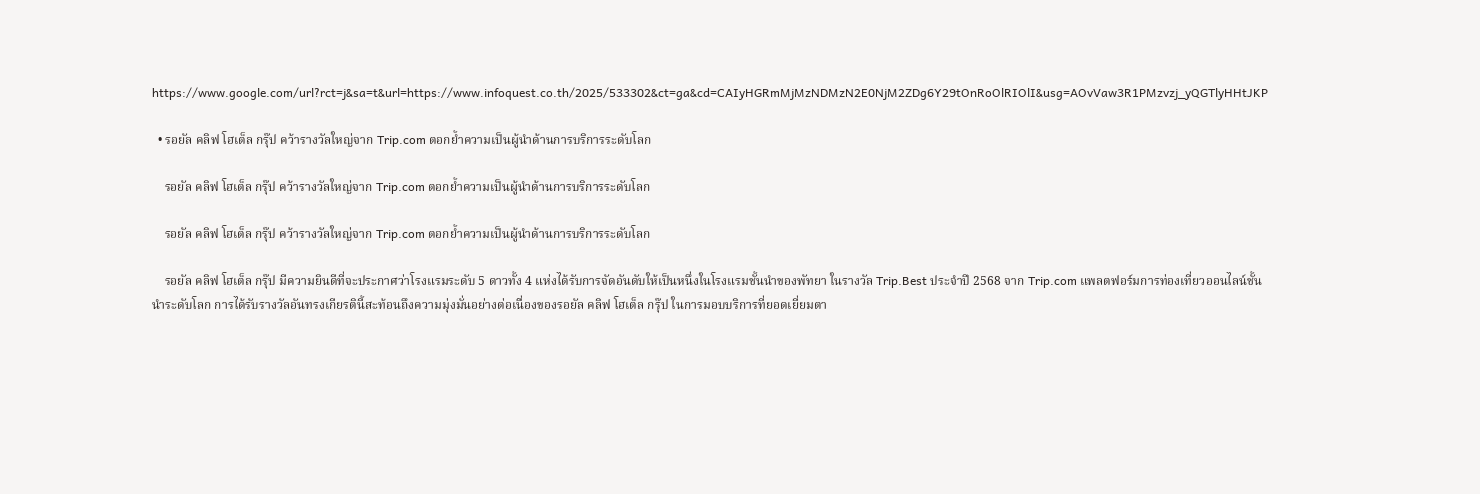https://www.google.com/url?rct=j&sa=t&url=https://www.infoquest.co.th/2025/533302&ct=ga&cd=CAIyHGRmMjMzNDMzN2E0NjM2ZDg6Y29tOnRoOlRIOlI&usg=AOvVaw3R1PMzvzj_yQGTlyHHtJKP

  • รอยัล คลิฟ โฮเต็ล กรุ๊ป คว้ารางวัลใหญ่จาก Trip.com ตอกย้ำความเป็นผู้นำด้านการบริการระดับโลก

    รอยัล คลิฟ โฮเต็ล กรุ๊ป คว้ารางวัลใหญ่จาก Trip.com ตอกย้ำความเป็นผู้นำด้านการบริการระดับโลก

    รอยัล คลิฟ โฮเต็ล กรุ๊ป คว้ารางวัลใหญ่จาก Trip.com ตอกย้ำความเป็นผู้นำด้านการบริการระดับโลก

    รอยัล คลิฟ โฮเต็ล กรุ๊ป มีความยินดีที่จะประกาศว่าโรงแรมระดับ 5 ดาวทั้ง 4 แห่งได้รับการจัดอันดับให้เป็นหนึ่งในโรงแรมชั้นนำของพัทยา ในรางวัล Trip.Best ประจำปี 2568 จาก Trip.com แพลตฟอร์มการท่องเที่ยวออนไลน์ชั้นนำระดับโลก การได้รับรางวัลอันทรงเกียรตินี้สะท้อนถึงความมุ่งมั่นอย่างต่อเนื่องของรอยัล คลิฟ โฮเต็ล กรุ๊ป ในการมอบบริการที่ยอดเยี่ยมตา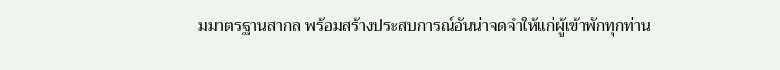มมาตรฐานสากล พร้อมสร้างประสบการณ์อันน่าจดจำให้แก่ผู้เข้าพักทุกท่าน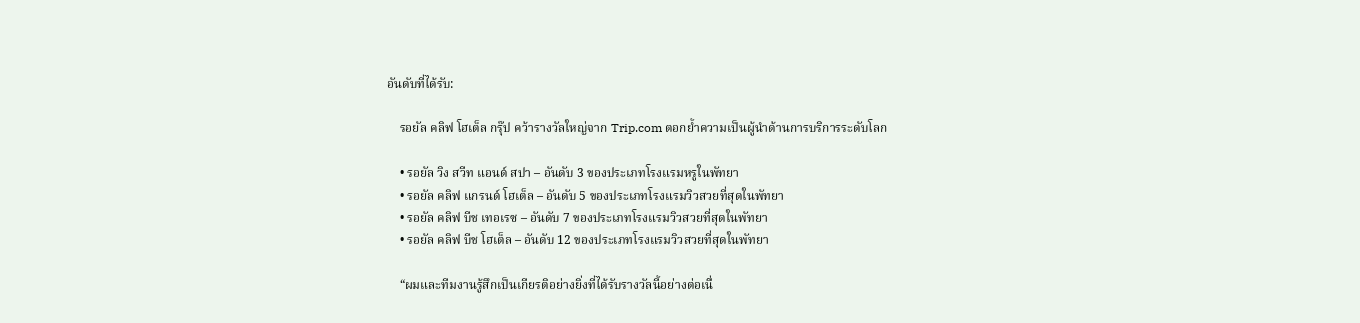อันดับที่ได้รับ:

    รอยัล คลิฟ โฮเต็ล กรุ๊ป คว้ารางวัลใหญ่จาก Trip.com ตอกย้ำความเป็นผู้นำด้านการบริการระดับโลก

    • รอยัล วิง สวีท แอนด์ สปา – อันดับ 3 ของประเภทโรงแรมหรูในพัทยา
    • รอยัล คลิฟ แกรนด์ โฮเต็ล – อันดับ 5 ของประเภทโรงแรมวิวสวยที่สุดในพัทยา
    • รอยัล คลิฟ บีช เทอเรซ – อันดับ 7 ของประเภทโรงแรมวิวสวยที่สุดในพัทยา
    • รอยัล คลิฟ บีช โฮเต็ล – อันดับ 12 ของประเภทโรงแรมวิวสวยที่สุดในพัทยา

    “ผมและทีมงานรู้สึกเป็นเกียรติอย่างยิ่งที่ได้รับรางวัลนี้อย่างต่อเนื่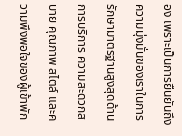อง เพราะเป็นการยืนยันถึงความมุ่งมั่นของเราในการรักษามาตรฐานสูงสุดด้านการบริการ ความสะดวกสบาย คุณภาพ สไตล์ และความพึงพอใจของผู้เข้าพัก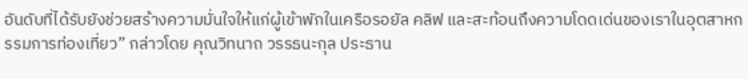อันดับที่ได้รับยังช่วยสร้างความมั่นใจให้แก่ผู้เข้าพักในเครือรอยัล คลิฟ และสะท้อนถึงความโดดเด่นของเราในอุตสาหกรรมการท่องเที่ยว” กล่าวโดย คุณวิทนาถ วรรธนะกุล ประธาน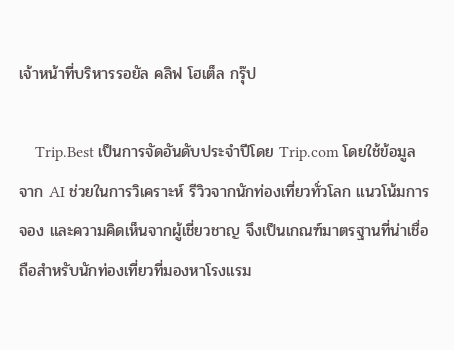เจ้าหน้าที่บริหารรอยัล คลิฟ โฮเต็ล กรุ๊ป

    Trip.Best เป็นการจัดอันดับประจำปีโดย Trip.com โดยใช้ข้อมูลจาก AI ช่วยในการวิเคราะห์ รีวิวจากนักท่องเที่ยวทั่วโลก แนวโน้มการจอง และความคิดเห็นจากผู้เชี่ยวชาญ จึงเป็นเกณฑ์มาตรฐานที่น่าเชื่อถือสำหรับนักท่องเที่ยวที่มองหาโรงแรม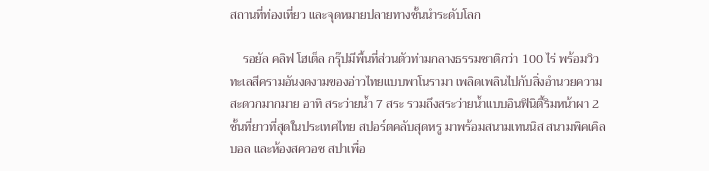สถานที่ท่องเที่ยว และจุดหมายปลายทางชั้นนำระดับโลก

    รอยัล คลิฟ โฮเต็ล กรุ๊ปมีพื้นที่ส่วนตัวท่ามกลางธรรมชาติกว่า 100 ไร่ พร้อมวิวทะเลสีครามอันงดงามของอ่าวไทยแบบพาโนรามา เพลิดเพลินไปกับสิ่งอำนวยความสะดวกมากมาย อาทิ สระว่ายน้ำ 7 สระ รวมถึงสระว่ายน้ำแบบอินฟินิตี้ริมหน้าผา 2 ชั้นที่ยาวที่สุดในประเทศไทย สปอร์ตคลับสุดหรู มาพร้อมสนามเทนนิส สนามพิคเคิลบอล และห้องสควอช สปาเพื่อ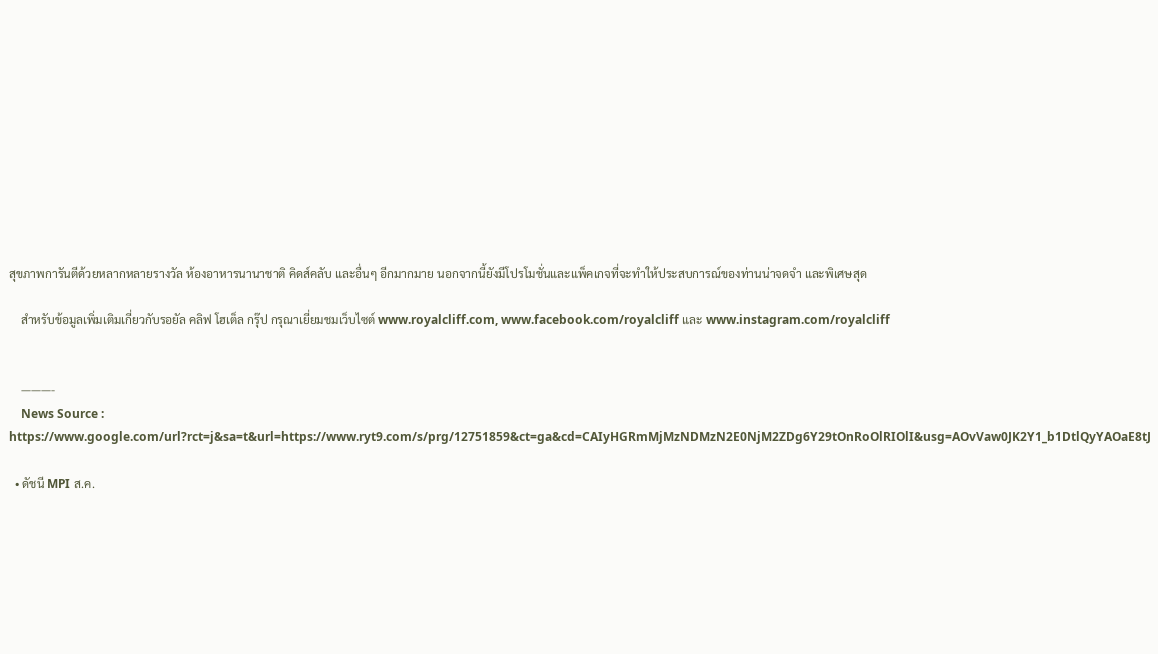สุขภาพการันตีด้วยหลากหลายรางวัล ห้องอาหารนานาชาติ คิดส์คลับ และอื่นๆ อีกมากมาย นอกจากนี้ยังมีโปรโมชั่นและแพ็คเกจที่จะทำให้ประสบการณ์ของท่านน่าจดจำ และพิเศษสุด

    สำหรับข้อมูลเพิ่มเติมเกี่ยวกับรอยัล คลิฟ โฮเต็ล กรุ๊ป กรุณาเยี่ยมชมเว็บไซต์ www.royalcliff.com, www.facebook.com/royalcliff และ www.instagram.com/royalcliff


    ———-
    News Source : https://www.google.com/url?rct=j&sa=t&url=https://www.ryt9.com/s/prg/12751859&ct=ga&cd=CAIyHGRmMjMzNDMzN2E0NjM2ZDg6Y29tOnRoOlRIOlI&usg=AOvVaw0JK2Y1_b1DtlQyYAOaE8tJ

  • ดัชนี MPI ส.ค.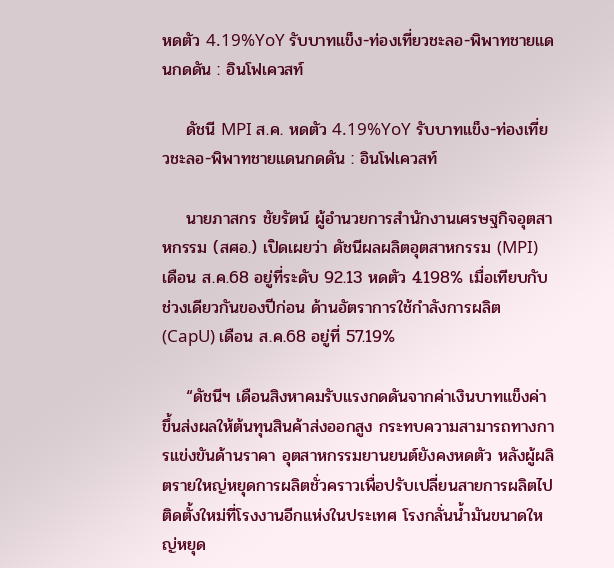หดตัว 4.19%YoY รับบาทแข็ง-ท่องเที่ยวชะลอ-พิพาทชายแดนกดดัน : อินโฟเควสท์

    ดัชนี MPI ส.ค. หดตัว 4.19%YoY รับบาทแข็ง-ท่องเที่ยวชะลอ-พิพาทชายแดนกดดัน : อินโฟเควสท์

    นายภาสกร ชัยรัตน์ ผู้อำนวยการสำนักงานเศรษฐกิจอุตสาหกรรม (สศอ.) เปิดเผยว่า ดัชนีผลผลิตอุตสาหกรรม (MPI) เดือน ส.ค.68 อยู่ที่ระดับ 92.13 หดตัว 4.198% เมื่อเทียบกับช่วงเดียวกันของปีก่อน ด้านอัตราการใช้กำลังการผลิต (CapU) เดือน ส.ค.68 อยู่ที่ 57.19%

    “ดัชนีฯ เดือนสิงหาคมรับแรงกดดันจากค่าเงินบาทแข็งค่าขึ้นส่งผลให้ต้นทุนสินค้าส่งออกสูง กระทบความสามารถทางการแข่งขันด้านราคา อุตสาหกรรมยานยนต์ยังคงหดตัว หลังผู้ผลิตรายใหญ่หยุดการผลิตชั่วคราวเพื่อปรับเปลี่ยนสายการผลิตไปติดตั้งใหม่ที่โรงงานอีกแห่งในประเทศ โรงกลั่นน้ำมันขนาดใหญ่หยุด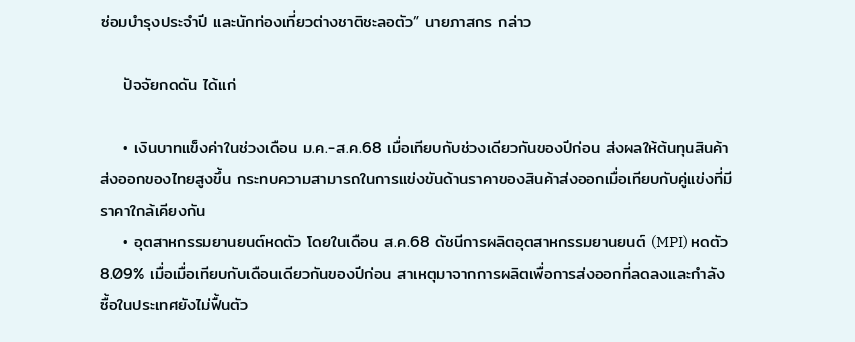ซ่อมบำรุงประจำปี และนักท่องเที่ยวต่างชาติชะลอตัว” นายภาสกร กล่าว

    ปัจจัยกดดัน ได้แก่

    • เงินบาทแข็งค่าในช่วงเดือน ม.ค.-ส.ค.68 เมื่อเทียบกับช่วงเดียวกันของปีก่อน ส่งผลให้ต้นทุนสินค้าส่งออกของไทยสูงขึ้น กระทบความสามารถในการแข่งขันด้านราคาของสินค้าส่งออกเมื่อเทียบกับคู่แข่งที่มีราคาใกล้เคียงกัน
    • อุตสาหกรรมยานยนต์หดตัว โดยในเดือน ส.ค.68 ดัชนีการผลิตอุตสาหกรรมยานยนต์ (MPI) หดตัว 8.09% เมื่อเมื่อเทียบกับเดือนเดียวกันของปีก่อน สาเหตุมาจากการผลิตเพื่อการส่งออกที่ลดลงและกำลังซื้อในประเทศยังไม่ฟื้นตัว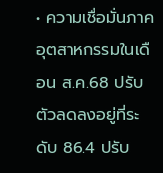• ความเชื่อมั่นภาคอุตสาหกรรมในเดือน ส.ค.68 ปรับตัวลดลงอยู่ที่ระดับ 86.4 ปรับ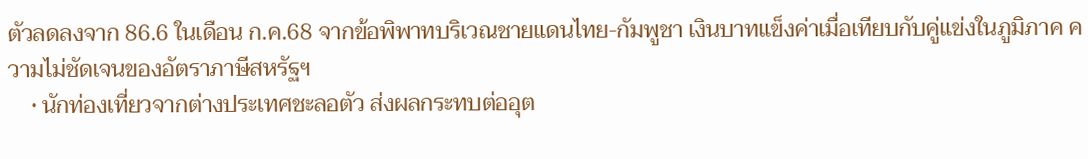ตัวลดลงจาก 86.6 ในเดือน ก.ค.68 จากข้อพิพาทบริเวณชายแดนไทย-กัมพูชา เงินบาทแข็งค่าเมื่อเทียบกับคู่แข่งในภูมิภาค ความไม่ชัดเจนของอัตราภาษีสหรัฐฯ
    • นักท่องเที่ยวจากต่างประเทศชะลอตัว ส่งผลกระทบต่ออุต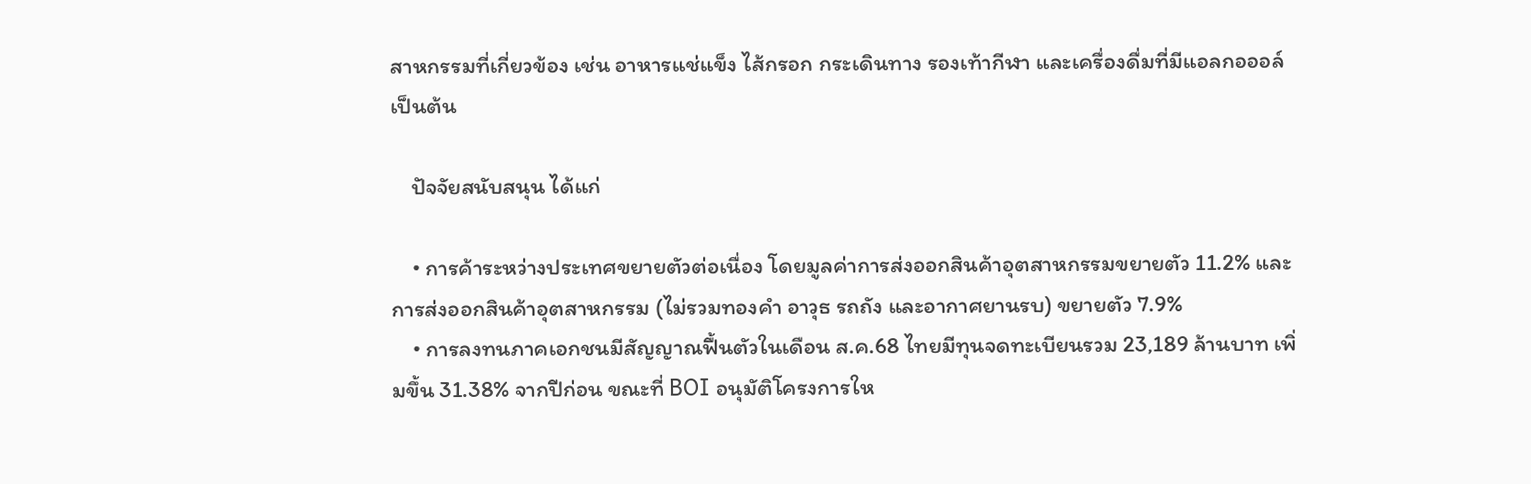สาหกรรมที่เกี่ยวข้อง เช่น อาหารแช่แข็ง ไส้กรอก กระเดินทาง รองเท้ากีฬา และเครื่องดื่มที่มีแอลกอออล์ เป็นต้น

    ปัจจัยสนับสนุน ได้แก่

    • การค้าระหว่างประเทศขยายตัวต่อเนื่อง โดยมูลค่าการส่งออกสินค้าอุตสาหกรรมขยายตัว 11.2% และการส่งออกสินค้าอุตสาหกรรม (ไม่รวมทองคำ อาวุธ รถถัง และอากาศยานรบ) ขยายตัว 7.9%
    • การลงทนภาคเอกชนมีสัญญาณฟื้นตัวในเดือน ส.ค.68 ไทยมีทุนจดทะเบียนรวม 23,189 ล้านบาท เพิ่มขึ้น 31.38% จากปีก่อน ขณะที่ BOI อนุมัติโครงการให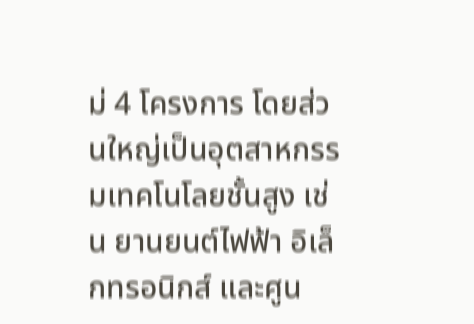ม่ 4 โครงการ โดยส่วนใหญ่เป็นอุตสาหกรรมเทคโนโลยชั้นสูง เช่น ยานยนต์ไฟฟ้า อิเล็กทรอนิกส์ และศูน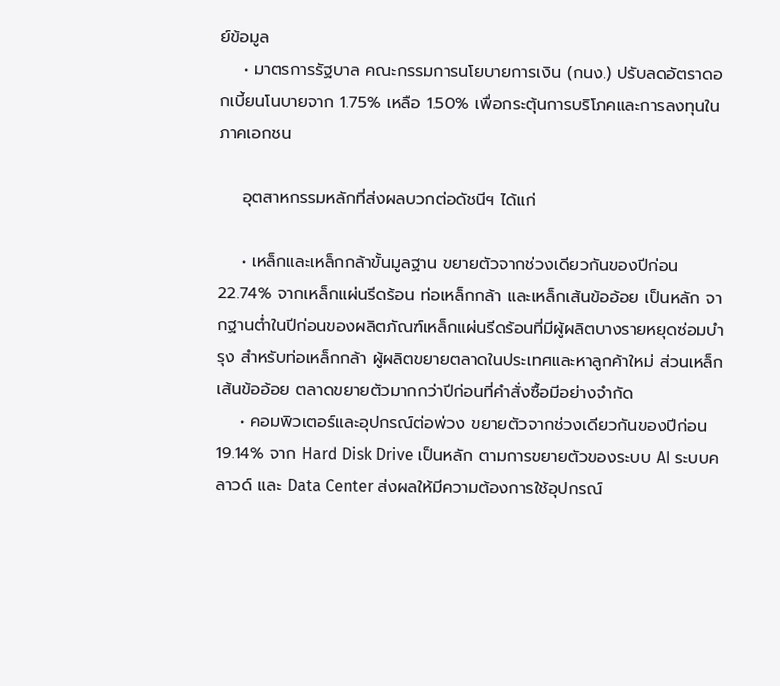ย์ข้อมูล
    • มาตรการรัฐบาล คณะกรรมการนโยบายการเงิน (กนง.) ปรับลดอัตราดอกเบี้ยนโนบายจาก 1.75% เหลือ 1.50% เพื่อกระตุ้นการบริโภคและการลงทุนในภาคเอกชน

    อุตสาหกรรมหลักที่ส่งผลบวกต่อดัชนีฯ ได้แก่

    • เหล็กและเหล็กกล้าขั้นมูลฐาน ขยายตัวจากช่วงเดียวกันของปีก่อน 22.74% จากเหล็กแผ่นรีดร้อน ท่อเหล็กกล้า และเหล็กเส้นข้ออ้อย เป็นหลัก จากฐานต่ำในปีก่อนของผลิตภัณฑ์เหล็กแผ่นรีดร้อนที่มีผู้ผลิตบางรายหยุดซ่อมบำรุง สำหรับท่อเหล็กกล้า ผู้ผลิตขยายตลาดในประเทศและหาลูกค้าใหม่ ส่วนเหล็กเส้นข้ออ้อย ตลาดขยายตัวมากกว่าปีก่อนที่คำสั่งซื้อมีอย่างจำกัด
    • คอมพิวเตอร์และอุปกรณ์ต่อพ่วง ขยายตัวจากช่วงเดียวกันของปีก่อน 19.14% จาก Hard Disk Drive เป็นหลัก ตามการขยายตัวของระบบ AI ระบบคลาวด์ และ Data Center ส่งผลให้มีความต้องการใช้อุปกรณ์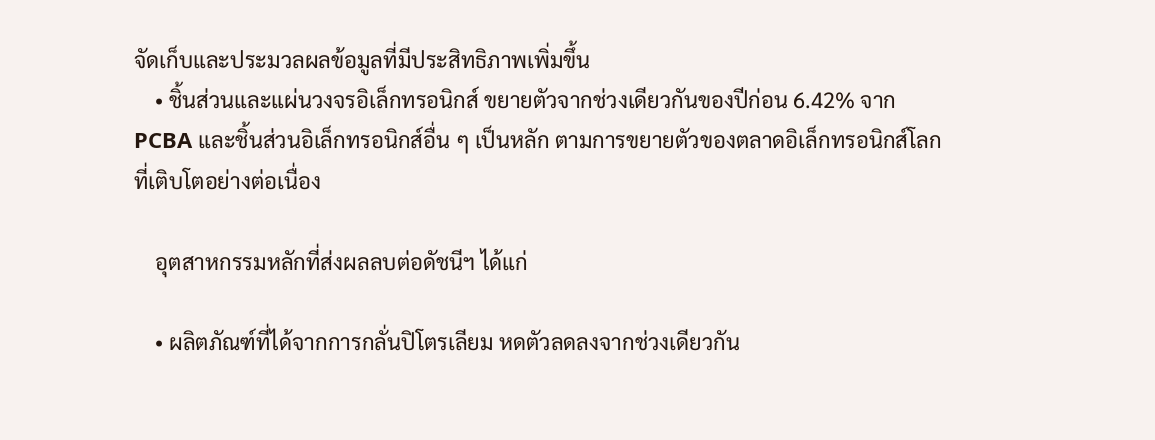จัดเก็บและประมวลผลข้อมูลที่มีประสิทธิภาพเพิ่มขึ้น
    • ชิ้นส่วนและแผ่นวงจรอิเล็กทรอนิกส์ ขยายตัวจากช่วงเดียวกันของปีก่อน 6.42% จาก PCBA และชิ้นส่วนอิเล็กทรอนิกส์อื่น ๆ เป็นหลัก ตามการขยายตัวของตลาดอิเล็กทรอนิกส์โลกที่เติบโตอย่างต่อเนื่อง

    อุตสาหกรรมหลักที่ส่งผลลบต่อดัชนีฯ ได้แก่

    • ผลิตภัณฑ์ที่ได้จากการกลั่นปิโตรเลียม หดตัวลดลงจากช่วงเดียวกัน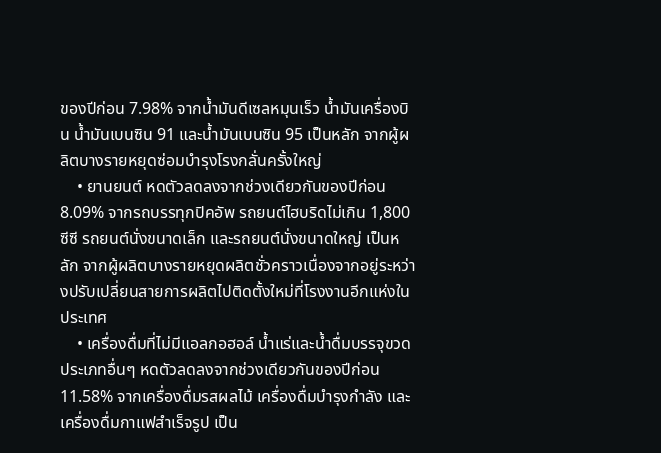ของปีก่อน 7.98% จากน้ำมันดีเซลหมุนเร็ว น้ำมันเครื่องบิน น้ำมันเบนซิน 91 และน้ำมันเบนซิน 95 เป็นหลัก จากผู้ผลิตบางรายหยุดซ่อมบำรุงโรงกลั่นครั้งใหญ่
    • ยานยนต์ หดตัวลดลงจากช่วงเดียวกันของปีก่อน 8.09% จากรถบรรทุกปิคอัพ รถยนต์ไฮบริดไม่เกิน 1,800 ซีซี รถยนต์นั่งขนาดเล็ก และรถยนต์นั่งขนาดใหญ่ เป็นหลัก จากผู้ผลิตบางรายหยุดผลิตชั่วคราวเนื่องจากอยู่ระหว่างปรับเปลี่ยนสายการผลิตไปติดตั้งใหม่ที่โรงงานอีกแห่งในประเทศ
    • เครื่องดื่มที่ไม่มีแอลกอฮอล์ น้ำแร่และน้ำดื่มบรรจุขวดประเภทอื่นๆ หดตัวลดลงจากช่วงเดียวกันของปีก่อน 11.58% จากเครื่องดื่มรสผลไม้ เครื่องดื่มบำรุงกำลัง และเครื่องดื่มกาแฟสำเร็จรูป เป็น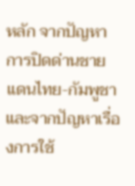หลัก จากปัญหาการปิดด่านชายแดนไทย-กัมพูชา และจากปัญหาเรื่องการใช้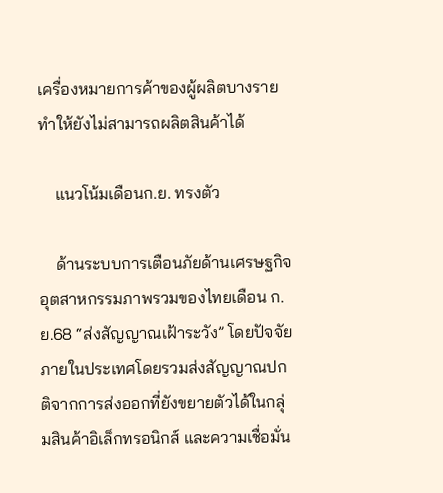เครื่องหมายการค้าของผู้ผลิตบางรายทำให้ยังไม่สามารถผลิตสินค้าได้

    แนวโน้มเดือนก.ย. ทรงตัว

    ด้านระบบการเตือนภัยด้านเศรษฐกิจอุตสาหกรรมภาพรวมของไทยเดือน ก.ย.68 “ส่งสัญญาณเฝ้าระวัง” โดยปัจจัยภายในประเทศโดยรวมส่งสัญญาณปกติจากการส่งออกที่ยังขยายตัวได้ในกลุ่มสินค้าอิเล็กทรอนิกส์ และความเชื่อมั่น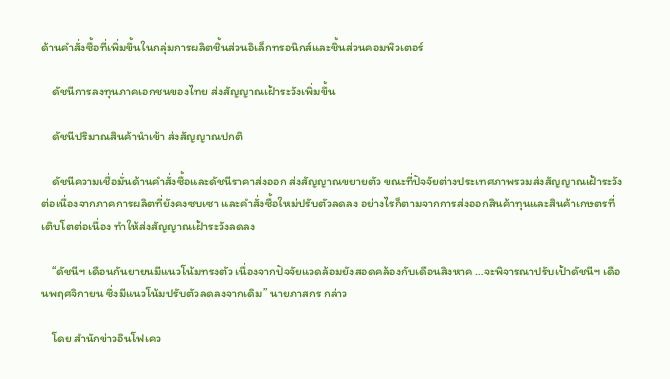ด้านคำสั่งซื้อที่เพิ่มขึ้นในกลุ่มการผลิตชิ้นส่วนอิเล็กทรอนิกส์และชิ้นส่วนคอมพิวเตอร์

    ดัชนีการลงทุนภาคเอกชนของไทย ส่งสัญญาณเฝ้าระวังเพิ่มขึ้น

    ดัชนีปริมาณสินค้านำเข้า ส่งสัญญาณปกติ

    ดัชนีความเชื่อมั่นด้านคำสั่งซื้อและดัชนีราคาส่งออก ส่งสัญญาณขยายตัว ขณะที่ปัจจัยต่างประเทศภาพรวมส่งสัญญาณเฝ้าระวังต่อเนื่องจากภาคการผลิตที่ยังคงซบเซา และคำสั่งซื้อใหม่ปรับตัวลดลง อย่างไรก็ตามจากการส่งออกสินค้าทุนและสินค้าเกษตรที่เติบโตต่อเนื่อง ทำให้ส่งสัญญาณเฝ้าระวังลดลง

    “ดัชนีฯ เดือนกันยายนมีแนวโน้มทรงตัว เนื่องจากปัจจัยแวดล้อมยังสอดคล้องกับเดือนสิงหาค …จะพิจารณาปรับเป้าดัชนีฯ เดือนพฤศจิกายน ซึ่งมีแนวโน้มปรับตัวลดลงจากเดิม” นายภาสกร กล่าว

    โดย สำนักข่าวอินโฟเคว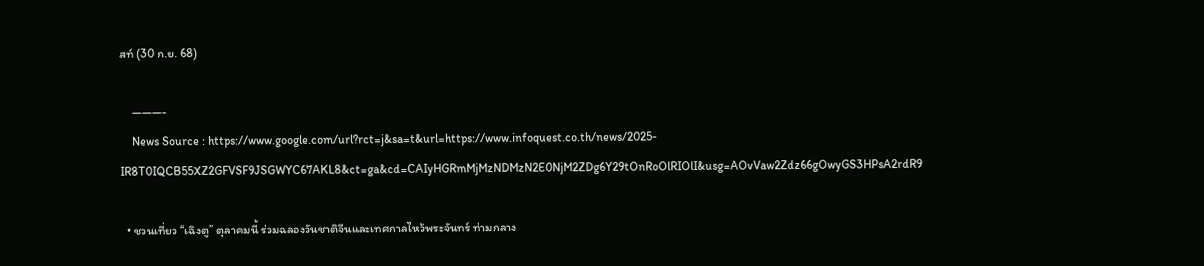สท์ (30 ก.ย. 68)

    ———-
    News Source : https://www.google.com/url?rct=j&sa=t&url=https://www.infoquest.co.th/news/2025-IR8T0IQCB55XZ2GFVSF9JSGWYC67AKL8&ct=ga&cd=CAIyHGRmMjMzNDMzN2E0NjM2ZDg6Y29tOnRoOlRIOlI&usg=AOvVaw2Zdz66gOwyGS3HPsA2rdR9

  • ชวนเที่ยว “เฉิงตู” ตุลาคมนี้ ร่วมฉลองวันชาติจีนและเทศกาลไหว้พระจันทร์ ท่ามกลาง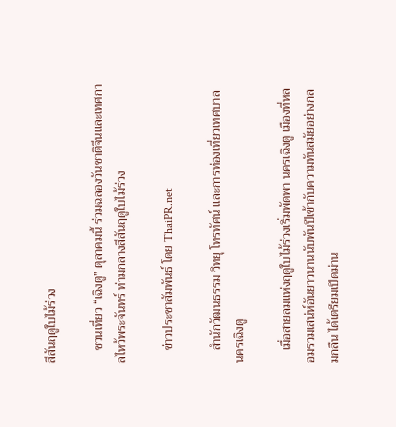สีสันฤดูใบไม้ร่วง

    ชวนเที่ยว “เฉิงตู” ตุลาคมนี้ ร่วมฉลองวันชาติจีนและเทศกาลไหว้พระจันทร์ ท่ามกลางสีสันฤดูใบไม้ร่วง

    ข่าวประชาสัมพันธ์ โดย ThaiPR.net

    สำนักวัฒนธรรม วิทยุ โทรทัศน์ และการท่องเที่ยวเทศบาลนครเฉิงตู

    เมื่อสายลมแห่งฤดูใบไม้ร่วงเริ่มพัดพา นครเฉิงตู เมืองที่หลอมรวมเสน่ห์อันยาวนานนับพันปีเข้ากับความทันสมัยอย่างกลมกลืน ได้เตรียมเปิดม่าน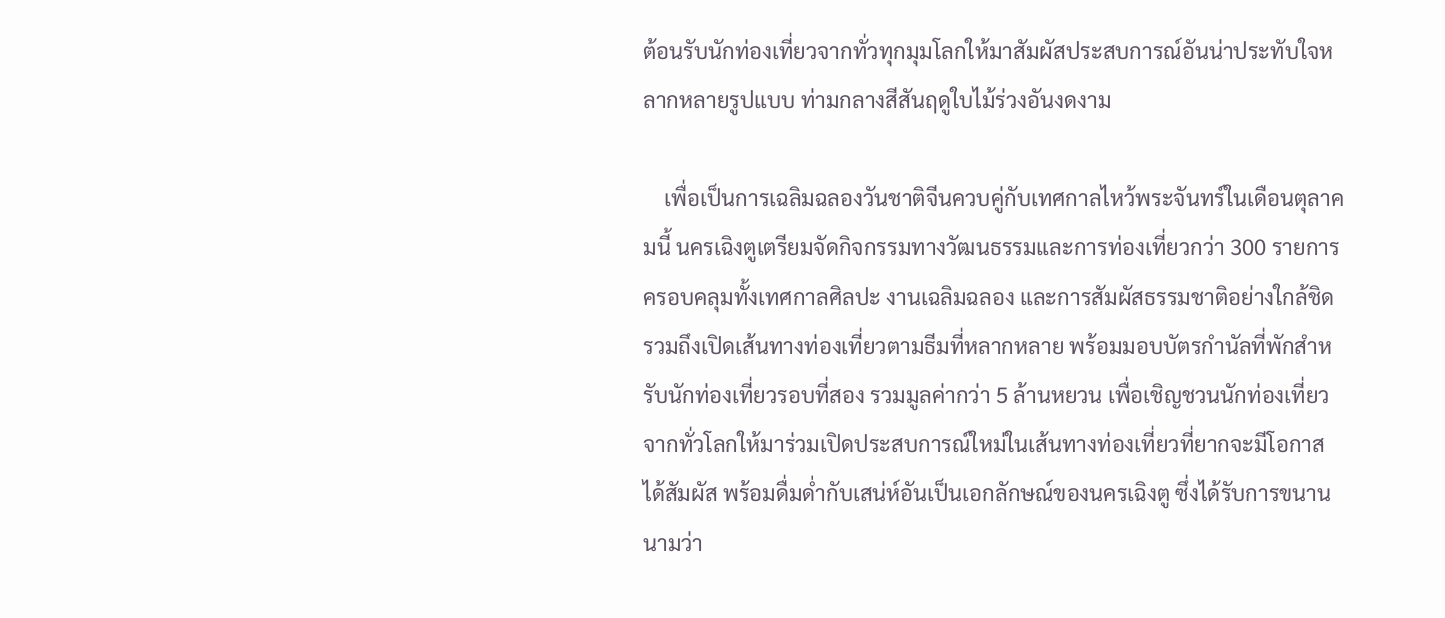ต้อนรับนักท่องเที่ยวจากทั่วทุกมุมโลกให้มาสัมผัสประสบการณ์อันน่าประทับใจหลากหลายรูปแบบ ท่ามกลางสีสันฤดูใบไม้ร่วงอันงดงาม

    เพื่อเป็นการเฉลิมฉลองวันชาติจีนควบคู่กับเทศกาลไหว้พระจันทร์ในเดือนตุลาคมนี้ นครเฉิงตูเตรียมจัดกิจกรรมทางวัฒนธรรมและการท่องเที่ยวกว่า 300 รายการ ครอบคลุมทั้งเทศกาลศิลปะ งานเฉลิมฉลอง และการสัมผัสธรรมชาติอย่างใกล้ชิด รวมถึงเปิดเส้นทางท่องเที่ยวตามธีมที่หลากหลาย พร้อมมอบบัตรกำนัลที่พักสำหรับนักท่องเที่ยวรอบที่สอง รวมมูลค่ากว่า 5 ล้านหยวน เพื่อเชิญชวนนักท่องเที่ยวจากทั่วโลกให้มาร่วมเปิดประสบการณ์ใหม่ในเส้นทางท่องเที่ยวที่ยากจะมีโอกาสได้สัมผัส พร้อมดื่มด่ำกับเสน่ห์อันเป็นเอกลักษณ์ของนครเฉิงตู ซึ่งได้รับการขนานนามว่า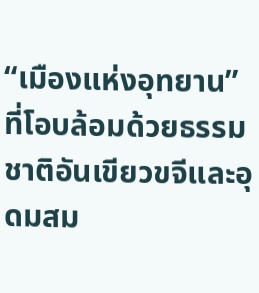“เมืองแห่งอุทยาน” ที่โอบล้อมด้วยธรรมชาติอันเขียวขจีและอุดมสม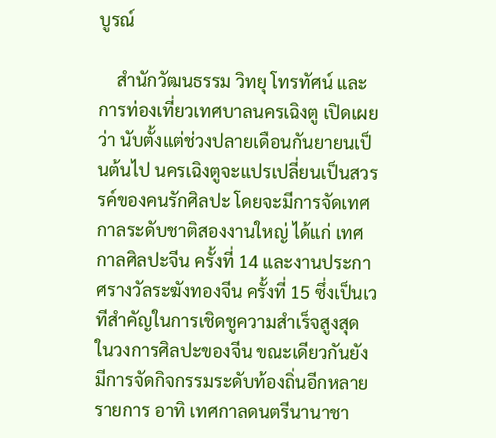บูรณ์

    สำนักวัฒนธรรม วิทยุ โทรทัศน์ และการท่องเที่ยวเทศบาลนครเฉิงตู เปิดเผยว่า นับตั้งแต่ช่วงปลายเดือนกันยายนเป็นต้นไป นครเฉิงตูจะแปรเปลี่ยนเป็นสวรรค์ของคนรักศิลปะ โดยจะมีการจัดเทศกาลระดับชาติสองงานใหญ่ ได้แก่ เทศกาลศิลปะจีน ครั้งที่ 14 และงานประกาศรางวัลระฆังทองจีน ครั้งที่ 15 ซึ่งเป็นเวทีสำคัญในการเชิดชูความสำเร็จสูงสุดในวงการศิลปะของจีน ขณะเดียวกันยังมีการจัดกิจกรรมระดับท้องถิ่นอีกหลายรายการ อาทิ เทศกาลดนตรีนานาชา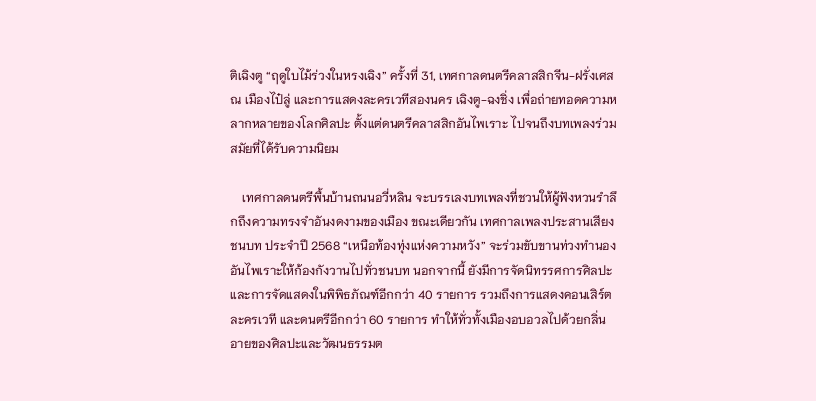ติเฉิงตู “ฤดูใบไม้ร่วงในหรงเฉิง” ครั้งที่ 31, เทศกาลดนตรีคลาสสิกจีน-ฝรั่งเศส ณ เมืองไป๋ลู่ และการแสดงละครเวทีสองนคร เฉิงตู-ฉงชิ่ง เพื่อถ่ายทอดความหลากหลายของโลกศิลปะ ตั้งแต่ดนตรีคลาสสิกอันไพเราะ ไปจนถึงบทเพลงร่วมสมัยที่ได้รับความนิยม

    เทศกาลดนตรีพื้นบ้านถนนอวี่หลิน จะบรรเลงบทเพลงที่ชวนให้ผู้ฟังหวนรำลึกถึงความทรงจำอันงดงามของเมือง ขณะเดียวกัน เทศกาลเพลงประสานเสียงชนบท ประจำปี 2568 “เหนือท้องทุ่งแห่งความหวัง” จะร่วมขับขานท่วงทำนองอันไพเราะให้ก้องกังวานไปทั่วชนบท นอกจากนี้ ยังมีการจัดนิทรรศการศิลปะและการจัดแสดงในพิพิธภัณฑ์อีกกว่า 40 รายการ รวมถึงการแสดงคอนเสิร์ต ละครเวที และดนตรีอีกกว่า 60 รายการ ทำให้ทั่วทั้งเมืองอบอวลไปด้วยกลิ่นอายของศิลปะและวัฒนธรรมต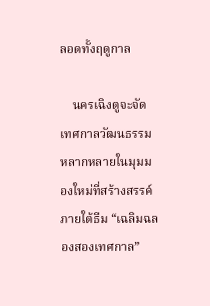ลอดทั้งฤดูกาล

    นครเฉิงตูจะจัดเทศกาลวัฒนธรรมหลากหลายในมุมมองใหม่ที่สร้างสรรค์ ภายใต้ธีม “เฉลิมฉลองสองเทศกาล”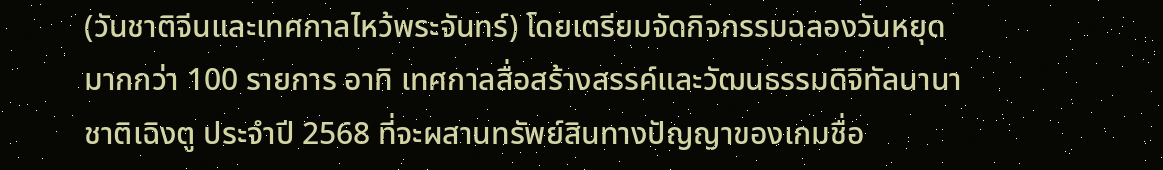(วันชาติจีนและเทศกาลไหว้พระจันทร์) โดยเตรียมจัดกิจกรรมฉลองวันหยุดมากกว่า 100 รายการ อาทิ เทศกาลสื่อสร้างสรรค์และวัฒนธรรมดิจิทัลนานาชาติเฉิงตู ประจำปี 2568 ที่จะผสานทรัพย์สินทางปัญญาของเกมชื่อ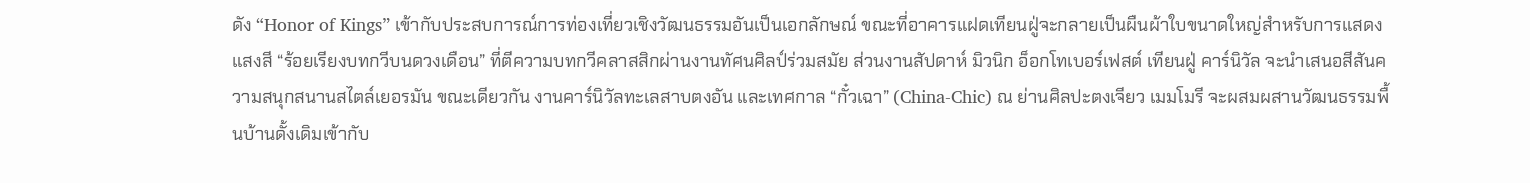ดัง “Honor of Kings” เข้ากับประสบการณ์การท่องเที่ยวเชิงวัฒนธรรมอันเป็นเอกลักษณ์ ขณะที่อาคารแฝดเทียนฝู่จะกลายเป็นผืนผ้าใบขนาดใหญ่สำหรับการแสดงแสงสี “ร้อยเรียงบทกวีบนดวงเดือน” ที่ตีความบทกวีคลาสสิกผ่านงานทัศนศิลป์ร่วมสมัย ส่วนงานสัปดาห์ มิวนิก อ็อกโทเบอร์เฟสต์ เทียนฝู่ คาร์นิวัล จะนำเสนอสีสันความสนุกสนานสไตล์เยอรมัน ขณะเดียวกัน งานคาร์นิวัลทะเลสาบตงอัน และเทศกาล “กั๋วเฉา” (China-Chic) ณ ย่านศิลปะตงเจียว เมมโมรี จะผสมผสานวัฒนธรรมพื้นบ้านดั้งเดิมเข้ากับ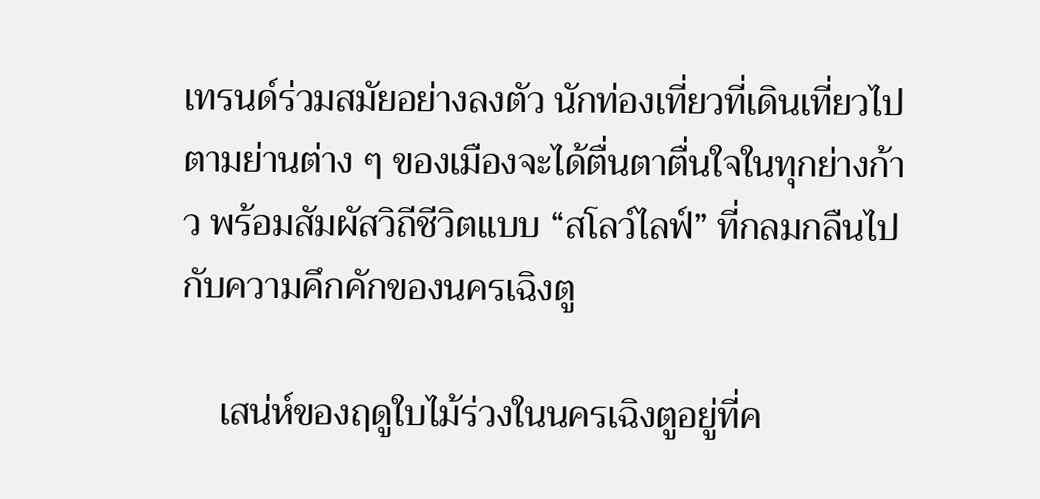เทรนด์ร่วมสมัยอย่างลงตัว นักท่องเที่ยวที่เดินเที่ยวไปตามย่านต่าง ๆ ของเมืองจะได้ตื่นตาตื่นใจในทุกย่างก้าว พร้อมสัมผัสวิถีชีวิตแบบ “สโลว์ไลฟ์” ที่กลมกลืนไปกับความคึกคักของนครเฉิงตู

    เสน่ห์ของฤดูใบไม้ร่วงในนครเฉิงตูอยู่ที่ค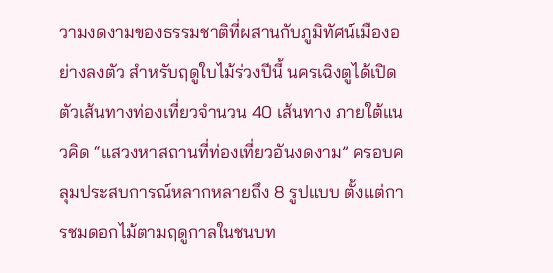วามงดงามของธรรมชาติที่ผสานกับภูมิทัศน์เมืองอย่างลงตัว สำหรับฤดูใบไม้ร่วงปีนี้ นครเฉิงตูได้เปิดตัวเส้นทางท่องเที่ยวจำนวน 40 เส้นทาง ภายใต้แนวคิด “แสวงหาสถานที่ท่องเที่ยวอันงดงาม” ครอบคลุมประสบการณ์หลากหลายถึง 8 รูปแบบ ตั้งแต่การชมดอกไม้ตามฤดูกาลในชนบท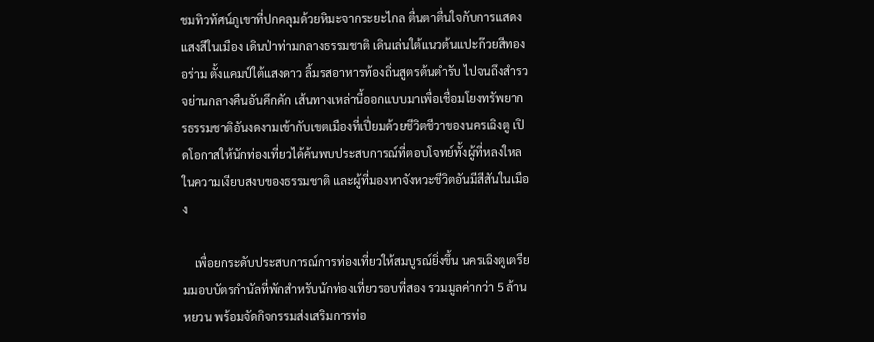ชมทิวทัศน์ภูเขาที่ปกคลุมด้วยหิมะจากระยะไกล ตื่นตาตื่นใจกับการแสดงแสงสีในเมือง เดินป่าท่ามกลางธรรมชาติ เดินเล่นใต้แนวต้นแปะก๊วยสีทองอร่าม ตั้งแคมป์ใต้แสงดาว ลิ้มรสอาหารท้องถิ่นสูตรต้นตำรับ ไปจนถึงสำรวจย่านกลางคืนอันคึกคัก เส้นทางเหล่านี้ออกแบบมาเพื่อเชื่อมโยงทรัพยากรธรรมชาติอันงดงามเข้ากับเขตเมืองที่เปี่ยมด้วยชีวิตชีวาของนครเฉิงตู เปิดโอกาสให้นักท่องเที่ยวได้ค้นพบประสบการณ์ที่ตอบโจทย์ทั้งผู้ที่หลงใหลในความเงียบสงบของธรรมชาติ และผู้ที่มองหาจังหวะชีวิตอันมีสีสันในเมือง

    เพื่อยกระดับประสบการณ์การท่องเที่ยวให้สมบูรณ์ยิ่งขึ้น นครเฉิงตูเตรียมมอบบัตรกำนัลที่พักสำหรับนักท่องเที่ยวรอบที่สอง รวมมูลค่ากว่า 5 ล้านหยวน พร้อมจัดกิจกรรมส่งเสริมการท่อ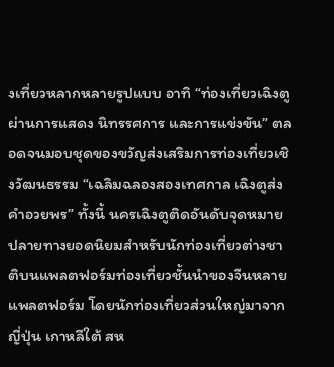งเที่ยวหลากหลายรูปแบบ อาทิ “ท่องเที่ยวเฉิงตูผ่านการแสดง นิทรรศการ และการแข่งขัน” ตลอดจนมอบชุดของขวัญส่งเสริมการท่องเที่ยวเชิงวัฒนธรรม “เฉลิมฉลองสองเทศกาล เฉิงตูส่งคำอวยพร” ทั้งนี้ นครเฉิงตูติดอันดับจุดหมายปลายทางยอดนิยมสำหรับนักท่องเที่ยวต่างชาติบนแพลตฟอร์มท่องเที่ยวชั้นนำของจีนหลายแพลตฟอร์ม โดยนักท่องเที่ยวส่วนใหญ่มาจากญี่ปุ่น เกาหลีใต้ สห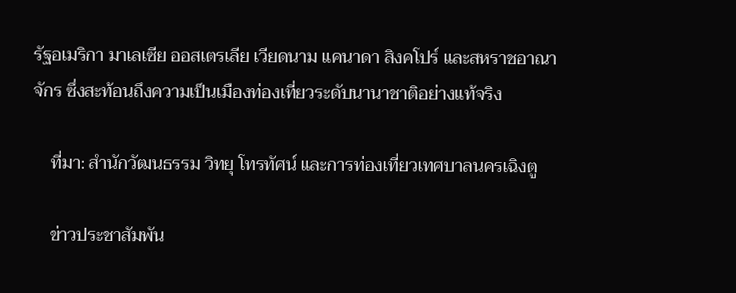รัฐอเมริกา มาเลเซีย ออสเตรเลีย เวียดนาม แคนาดา สิงคโปร์ และสหราชอาณาจักร ซึ่งสะท้อนถึงความเป็นเมืองท่องเที่ยวระดับนานาชาติอย่างแท้จริง

    ที่มา: สำนักวัฒนธรรม วิทยุ โทรทัศน์ และการท่องเที่ยวเทศบาลนครเฉิงตู

    ข่าวประชาสัมพัน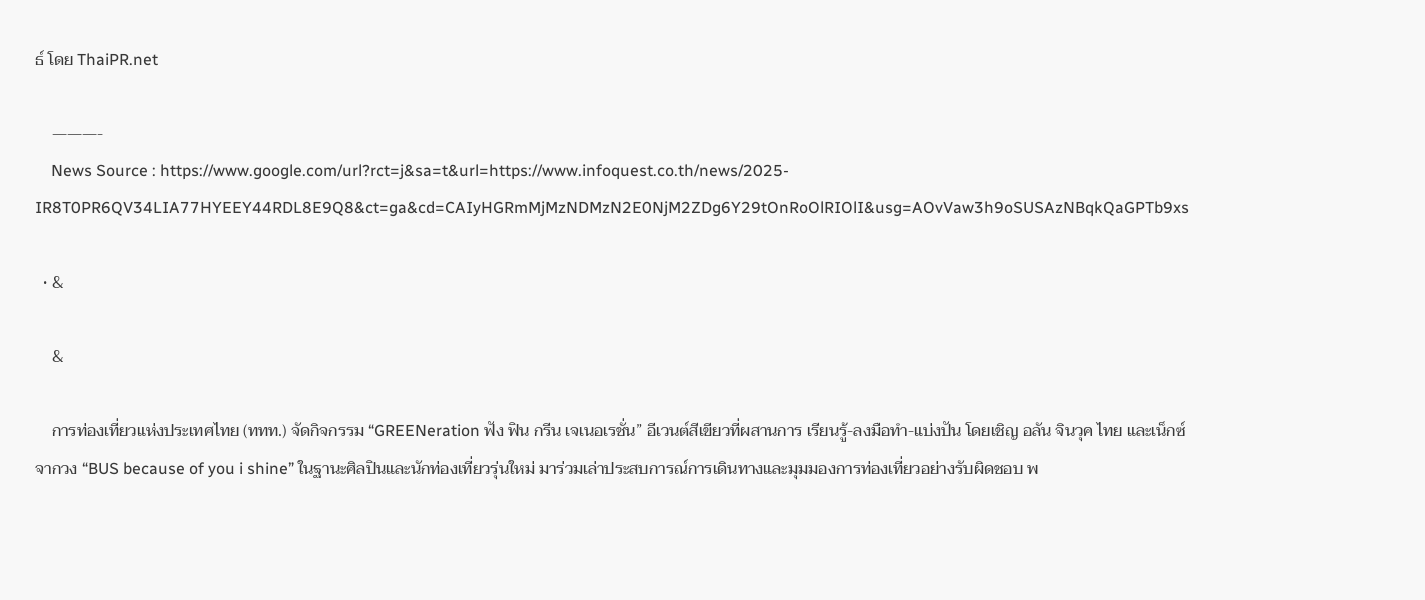ธ์ โดย ThaiPR.net

    ———-
    News Source : https://www.google.com/url?rct=j&sa=t&url=https://www.infoquest.co.th/news/2025-IR8T0PR6QV34LIA77HYEEY44RDL8E9Q8&ct=ga&cd=CAIyHGRmMjMzNDMzN2E0NjM2ZDg6Y29tOnRoOlRIOlI&usg=AOvVaw3h9oSUSAzNBqkQaGPTb9xs

  • &

    &

    การท่องเที่ยวแห่งประเทศไทย (ททท.) จัดกิจกรรม “GREENeration ฟัง ฟิน กรีน เจเนอเรชั่น” อีเวนต์สีเขียวที่ผสานการ เรียนรู้-ลงมือทำ-แบ่งปัน โดยเชิญ อลัน จินวุค ไทย และเน็กซ์ จากวง “BUS because of you i shine” ในฐานะศิลปินและนักท่องเที่ยวรุ่นใหม่ มาร่วมเล่าประสบการณ์การเดินทางและมุมมองการท่องเที่ยวอย่างรับผิดชอบ พ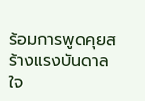ร้อมการพูดคุยสร้างแรงบันดาลใจ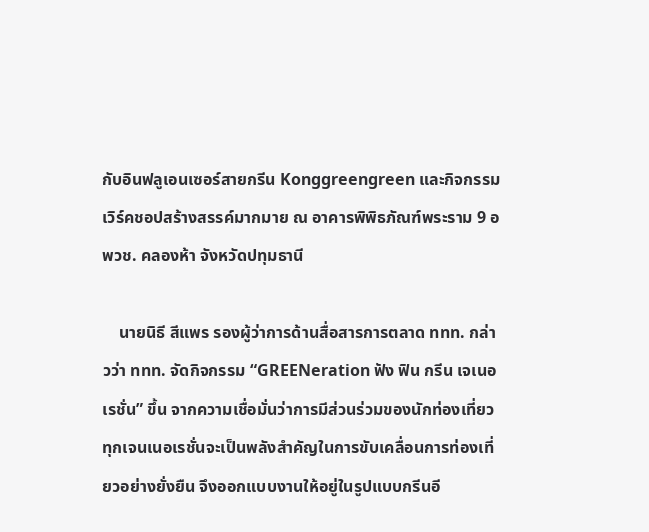กับอินฟลูเอนเซอร์สายกรีน Konggreengreen และกิจกรรมเวิร์คชอปสร้างสรรค์มากมาย ณ อาคารพิพิธภัณฑ์พระราม 9 อพวช. คลองห้า จังหวัดปทุมธานี

    นายนิธี สีแพร รองผู้ว่าการด้านสื่อสารการตลาด ททท. กล่าวว่า ททท. จัดกิจกรรม “GREENeration ฟัง ฟิน กรีน เจเนอเรชั่น” ขึ้น จากความเชื่อมั่นว่าการมีส่วนร่วมของนักท่องเที่ยวทุกเจนเนอเรชั่นจะเป็นพลังสำคัญในการขับเคลื่อนการท่องเที่ยวอย่างยั่งยืน จึงออกแบบงานให้อยู่ในรูปแบบกรีนอี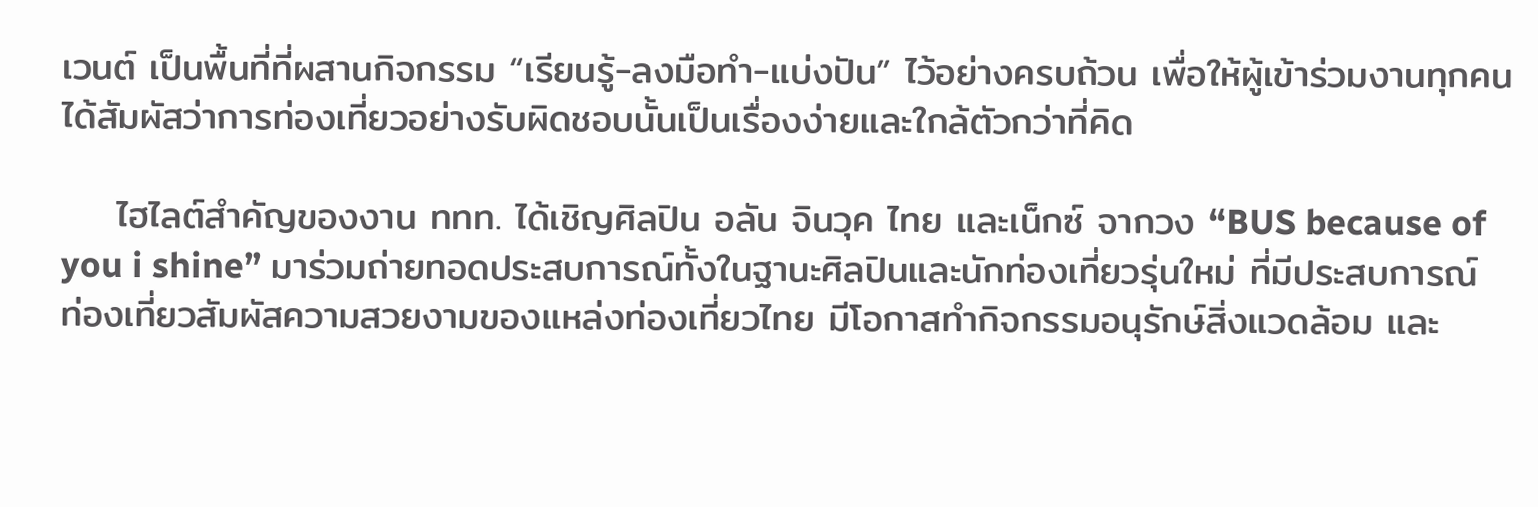เวนต์ เป็นพื้นที่ที่ผสานกิจกรรม “เรียนรู้-ลงมือทำ-แบ่งปัน” ไว้อย่างครบถ้วน เพื่อให้ผู้เข้าร่วมงานทุกคนได้สัมผัสว่าการท่องเที่ยวอย่างรับผิดชอบนั้นเป็นเรื่องง่ายและใกล้ตัวกว่าที่คิด

    ไฮไลต์สำคัญของงาน ททท. ได้เชิญศิลปิน อลัน จินวุค ไทย และเน็กซ์ จากวง “BUS because of you i shine” มาร่วมถ่ายทอดประสบการณ์ทั้งในฐานะศิลปินและนักท่องเที่ยวรุ่นใหม่ ที่มีประสบการณ์ท่องเที่ยวสัมผัสความสวยงามของแหล่งท่องเที่ยวไทย มีโอกาสทำกิจกรรมอนุรักษ์สิ่งแวดล้อม และ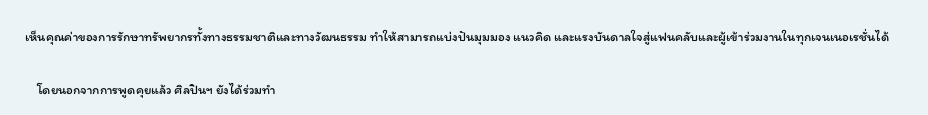เห็นคุณค่าของการรักษาทรัพยากรทั้งทางธรรมชาติและทางวัฒนธรรม ทำให้สามารถแบ่งปันมุมมอง แนวคิด และแรงบันดาลใจสู่แฟนคลับและผู้เข้าร่วมงานในทุกเจนเนอเรชั่นได้

    โดยนอกจากการพูดคุยแล้ว ศิลปินฯ ยังได้ร่วมทำ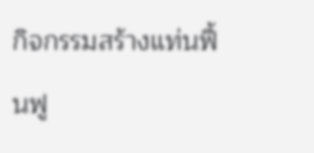กิจกรรมสร้างแท่นฟื้นฟู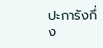ปะการังกึ่ง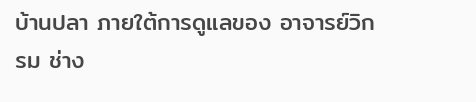บ้านปลา ภายใต้การดูแลของ อาจารย์วิกรม ช่าง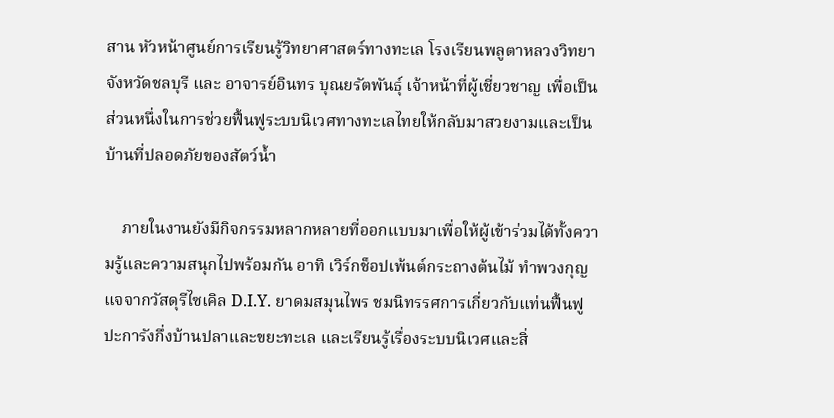สาน หัวหน้าศูนย์การเรียนรู้วิทยาศาสตร์ทางทะเล โรงเรียนพลูตาหลวงวิทยา จังหวัดชลบุรี และ อาจารย์อินทร บุณยรัตพันธุ์ เจ้าหน้าที่ผู้เชี่ยวชาญ เพื่อเป็นส่วนหนึ่งในการช่วยฟื้นฟูระบบนิเวศทางทะเลไทยให้กลับมาสวยงามและเป็นบ้านที่ปลอดภัยของสัตว์น้ำ

    ภายในงานยังมีกิจกรรมหลากหลายที่ออกแบบมาเพื่อให้ผู้เข้าร่วมได้ทั้งความรู้และความสนุกไปพร้อมกัน อาทิ เวิร์กช็อปเพ้นต์กระถางต้นไม้ ทำพวงกุญแจจากวัสดุรีไซเคิล D.I.Y. ยาดมสมุนไพร ชมนิทรรศการเกี่ยวกับแท่นฟื้นฟูปะการังกึ่งบ้านปลาและขยะทะเล และเรียนรู้เรื่องระบบนิเวศและสิ่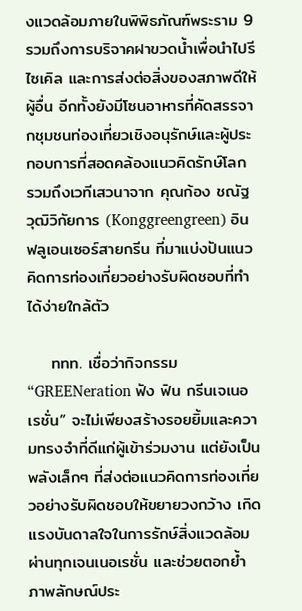งแวดล้อมภายในพิพิธภัณฑ์พระราม 9 รวมถึงการบริจาคฝาขวดน้ำเพื่อนำไปรีไซเคิล และการส่งต่อสิ่งของสภาพดีให้ผู้อื่น อีกทั้งยังมีโซนอาหารที่คัดสรรจากชุมชนท่องเที่ยวเชิงอนุรักษ์และผู้ประกอบการที่สอดคล้องแนวคิดรักษ์โลก รวมถึงเวทีเสวนาจาก คุณก้อง ชณัฐ วุฒิวิกัยการ (Konggreengreen) อินฟลูเอนเซอร์สายกรีน ที่มาแบ่งปันแนวคิดการท่องเที่ยวอย่างรับผิดชอบที่ทำได้ง่ายใกล้ตัว

    ททท. เชื่อว่ากิจกรรม “GREENeration ฟัง ฟิน กรีนเจเนอเรชั่น” จะไม่เพียงสร้างรอยยิ้มและความทรงจำที่ดีแก่ผู้เข้าร่วมงาน แต่ยังเป็นพลังเล็กๆ ที่ส่งต่อแนวคิดการท่องเที่ยวอย่างรับผิดชอบให้ขยายวงกว้าง เกิดแรงบันดาลใจในการรักษ์สิ่งแวดล้อมผ่านทุกเจนเนอเรชั่น และช่วยตอกย้ำภาพลักษณ์ประ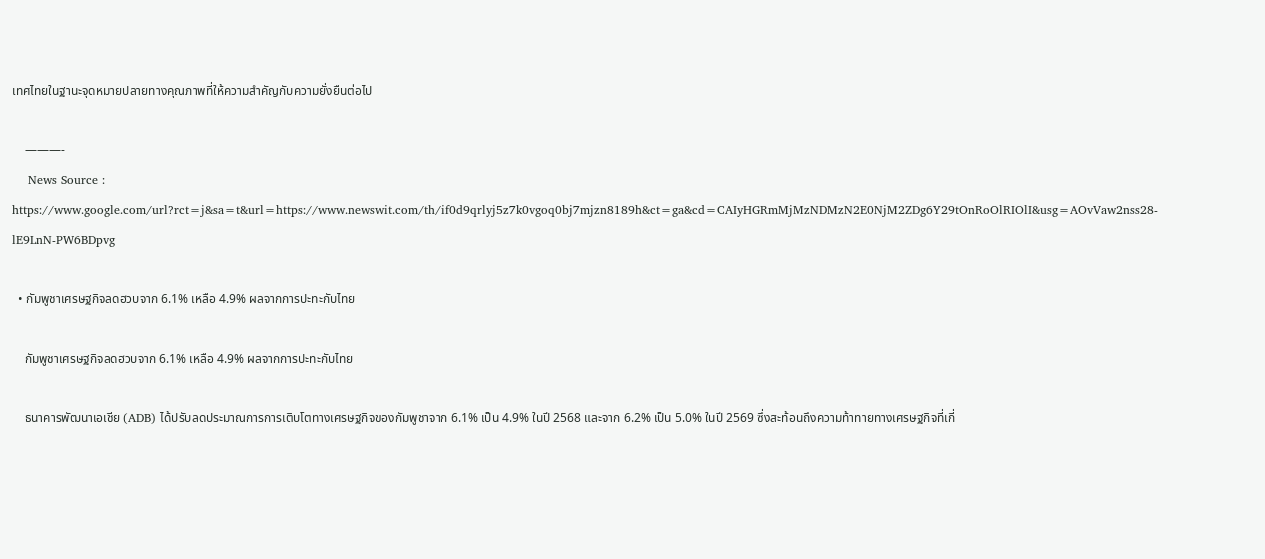เทศไทยในฐานะจุดหมายปลายทางคุณภาพที่ให้ความสำคัญกับความยั่งยืนต่อไป

    ———-
    News Source : https://www.google.com/url?rct=j&sa=t&url=https://www.newswit.com/th/if0d9qrlyj5z7k0vgoq0bj7mjzn8189h&ct=ga&cd=CAIyHGRmMjMzNDMzN2E0NjM2ZDg6Y29tOnRoOlRIOlI&usg=AOvVaw2nss28-lE9LnN-PW6BDpvg

  • กัมพูชาเศรษฐกิจลดฮวบจาก 6.1% เหลือ 4.9% ผลจากการปะทะกับไทย

    กัมพูชาเศรษฐกิจลดฮวบจาก 6.1% เหลือ 4.9% ผลจากการปะทะกับไทย

    ธนาคารพัฒนาเอเชีย (ADB) ได้ปรับลดประมาณการการเติบโตทางเศรษฐกิจของกัมพูชาจาก 6.1% เป็น 4.9% ในปี 2568 และจาก 6.2% เป็น 5.0% ในปี 2569 ซึ่งสะท้อนถึงความท้าทายทางเศรษฐกิจที่เกี่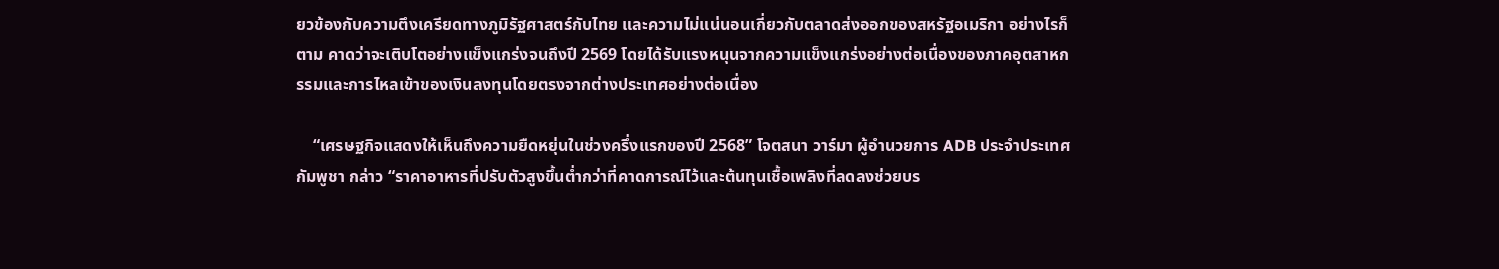ยวข้องกับความตึงเครียดทางภูมิรัฐศาสตร์กับไทย และความไม่แน่นอนเกี่ยวกับตลาดส่งออกของสหรัฐอเมริกา อย่างไรก็ตาม คาดว่าจะเติบโตอย่างแข็งแกร่งจนถึงปี 2569 โดยได้รับแรงหนุนจากความแข็งแกร่งอย่างต่อเนื่องของภาคอุตสาหกรรมและการไหลเข้าของเงินลงทุนโดยตรงจากต่างประเทศอย่างต่อเนื่อง

    “เศรษฐกิจแสดงให้เห็นถึงความยืดหยุ่นในช่วงครึ่งแรกของปี 2568” โจตสนา วาร์มา ผู้อำนวยการ ADB ประจำประเทศกัมพูชา กล่าว “ราคาอาหารที่ปรับตัวสูงขึ้นต่ำกว่าที่คาดการณ์ไว้และต้นทุนเชื้อเพลิงที่ลดลงช่วยบร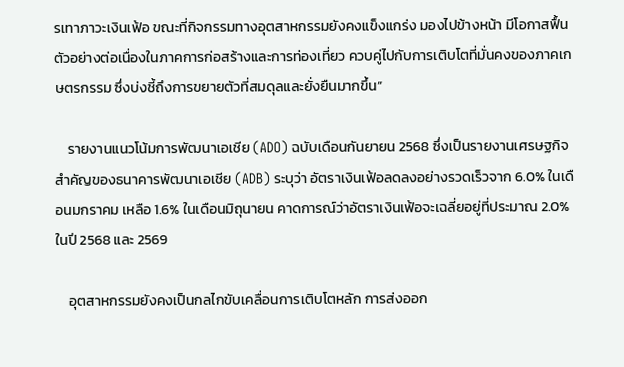รเทาภาวะเงินเฟ้อ ขณะที่กิจกรรมทางอุตสาหกรรมยังคงแข็งแกร่ง มองไปข้างหน้า มีโอกาสฟื้นตัวอย่างต่อเนื่องในภาคการก่อสร้างและการท่องเที่ยว ควบคู่ไปกับการเติบโตที่มั่นคงของภาคเกษตรกรรม ซึ่งบ่งชี้ถึงการขยายตัวที่สมดุลและยั่งยืนมากขึ้น”

    รายงานแนวโน้มการพัฒนาเอเชีย (ADO) ฉบับเดือนกันยายน 2568 ซึ่งเป็นรายงานเศรษฐกิจสำคัญของธนาคารพัฒนาเอเชีย (ADB) ระบุว่า อัตราเงินเฟ้อลดลงอย่างรวดเร็วจาก 6.0% ในเดือนมกราคม เหลือ 1.6% ในเดือนมิถุนายน คาดการณ์ว่าอัตราเงินเฟ้อจะเฉลี่ยอยู่ที่ประมาณ 2.0% ในปี 2568 และ 2569

    อุตสาหกรรมยังคงเป็นกลไกขับเคลื่อนการเติบโตหลัก การส่งออก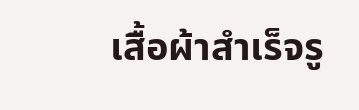เสื้อผ้าสำเร็จรู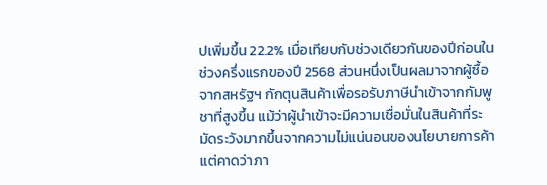ปเพิ่มขึ้น 22.2% เมื่อเทียบกับช่วงเดียวกันของปีก่อนในช่วงครึ่งแรกของปี 2568 ส่วนหนึ่งเป็นผลมาจากผู้ซื้อจากสหรัฐฯ กักตุนสินค้าเพื่อรอรับภาษีนำเข้าจากกัมพูชาที่สูงขึ้น แม้ว่าผู้นำเข้าจะมีความเชื่อมั่นในสินค้าที่ระมัดระวังมากขึ้นจากความไม่แน่นอนของนโยบายการค้า แต่คาดว่าภา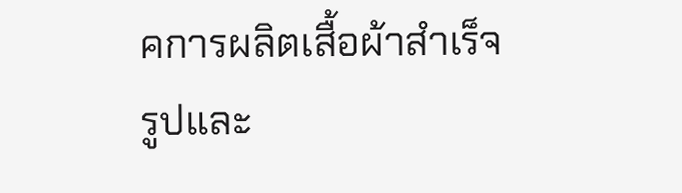คการผลิตเสื้อผ้าสำเร็จรูปและ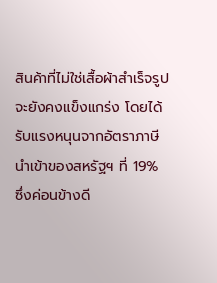สินค้าที่ไม่ใช่เสื้อผ้าสำเร็จรูปจะยังคงแข็งแกร่ง โดยได้รับแรงหนุนจากอัตราภาษีนำเข้าของสหรัฐฯ ที่ 19% ซึ่งค่อนข้างดี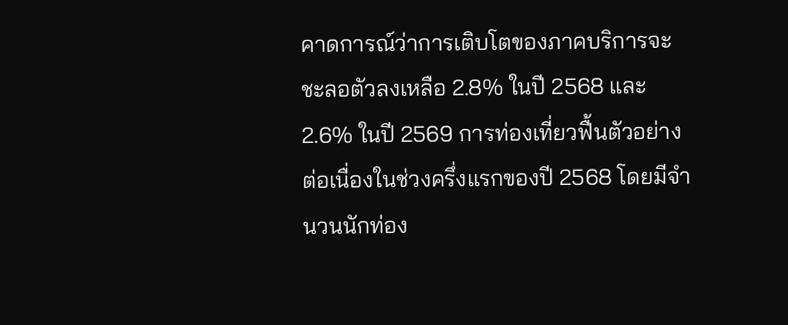คาดการณ์ว่าการเติบโตของภาคบริการจะชะลอตัวลงเหลือ 2.8% ในปี 2568 และ 2.6% ในปี 2569 การท่องเที่ยวฟื้นตัวอย่างต่อเนื่องในช่วงครึ่งแรกของปี 2568 โดยมีจำนวนนักท่อง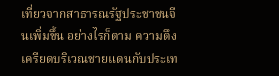เที่ยวจากสาธารณรัฐประชาชนจีนเพิ่มขึ้น อย่างไรก็ตาม ความตึงเครียดบริเวณชายแดนกับประเท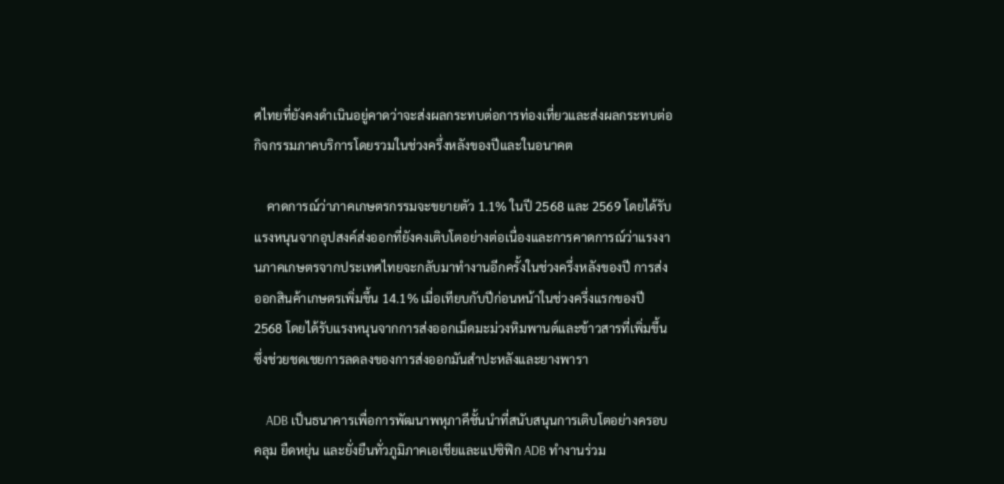ศไทยที่ยังคงดำเนินอยู่คาดว่าจะส่งผลกระทบต่อการท่องเที่ยวและส่งผลกระทบต่อกิจกรรมภาคบริการโดยรวมในช่วงครึ่งหลังของปีและในอนาคต

    คาดการณ์ว่าภาคเกษตรกรรมจะขยายตัว 1.1% ในปี 2568 และ 2569 โดยได้รับแรงหนุนจากอุปสงค์ส่งออกที่ยังคงเติบโตอย่างต่อเนื่องและการคาดการณ์ว่าแรงงานภาคเกษตรจากประเทศไทยจะกลับมาทำงานอีกครั้งในช่วงครึ่งหลังของปี การส่งออกสินค้าเกษตรเพิ่มขึ้น 14.1% เมื่อเทียบกับปีก่อนหน้าในช่วงครึ่งแรกของปี 2568 โดยได้รับแรงหนุนจากการส่งออกเม็ดมะม่วงหิมพานต์และข้าวสารที่เพิ่มขึ้น ซึ่งช่วยชดเชยการลดลงของการส่งออกมันสำปะหลังและยางพารา

    ADB เป็นธนาคารเพื่อการพัฒนาพหุภาคีชั้นนำที่สนับสนุนการเติบโตอย่างครอบคลุม ยืดหยุ่น และยั่งยืนทั่วภูมิภาคเอเชียและแปซิฟิก ADB ทำงานร่วม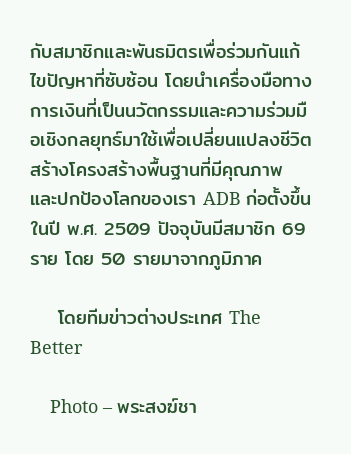กับสมาชิกและพันธมิตรเพื่อร่วมกันแก้ไขปัญหาที่ซับซ้อน โดยนำเครื่องมือทางการเงินที่เป็นนวัตกรรมและความร่วมมือเชิงกลยุทธ์มาใช้เพื่อเปลี่ยนแปลงชีวิต สร้างโครงสร้างพื้นฐานที่มีคุณภาพ และปกป้องโลกของเรา ADB ก่อตั้งขึ้นในปี พ.ศ. 2509 ปัจจุบันมีสมาชิก 69 ราย โดย 50 รายมาจากภูมิภาค

    โดยทีมข่าวต่างประเทศ The Better

    Photo – พระสงฆ์ชา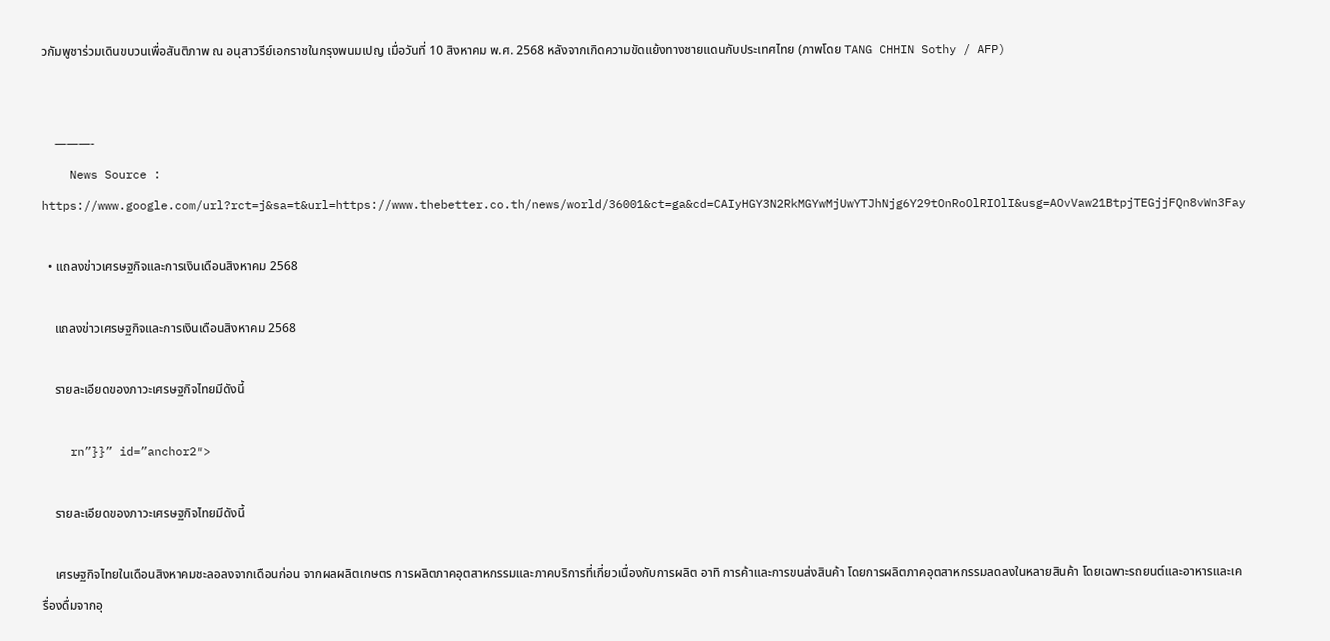วกัมพูชาร่วมเดินขบวนเพื่อสันติภาพ ณ อนุสาวรีย์เอกราชในกรุงพนมเปญ เมื่อวันที่ 10 สิงหาคม พ.ศ. 2568 หลังจากเกิดความขัดแย้งทางชายแดนกับประเทศไทย (ภาพโดย TANG CHHIN Sothy / AFP)


    ———-
    News Source : https://www.google.com/url?rct=j&sa=t&url=https://www.thebetter.co.th/news/world/36001&ct=ga&cd=CAIyHGY3N2RkMGYwMjUwYTJhNjg6Y29tOnRoOlRIOlI&usg=AOvVaw21BtpjTEGjjFQn8vWn3Fay

  • แถลงข่าวเศรษฐกิจและการเงินเดือนสิงหาคม 2568

    แถลงข่าวเศรษฐกิจและการเงินเดือนสิงหาคม 2568

    รายละเอียดของภาวะเศรษฐกิจไทยมีดังนี้

    rn”}}” id=”anchor2″>

    รายละเอียดของภาวะเศรษฐกิจไทยมีดังนี้

    เศรษฐกิจไทยในเดือนสิงหาคมชะลอลงจากเดือนก่อน จากผลผลิตเกษตร การผลิตภาคอุตสาหกรรมและภาคบริการที่เกี่ยวเนื่องกับการผลิต อาทิ การค้าและการขนส่งสินค้า โดยการผลิตภาคอุตสาหกรรมลดลงในหลายสินค้า โดยเฉพาะรถยนต์และอาหารและเครื่องดื่มจากอุ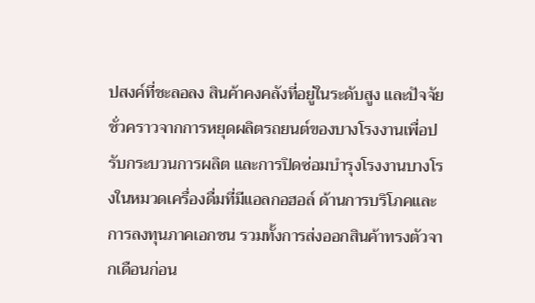ปสงค์ที่ชะลอลง สินค้าคงคลังที่อยู่ในระดับสูง และปัจจัยชั่วคราวจากการหยุดผลิตรถยนต์ของบางโรงงานเพื่อปรับกระบวนการผลิต และการปิดซ่อมบำรุงโรงงานบางโรงในหมวดเครื่องดื่มที่มีแอลกอฮอล์ ด้านการบริโภคและการลงทุนภาคเอกชน รวมทั้งการส่งออกสินค้าทรงตัวจากเดือนก่อน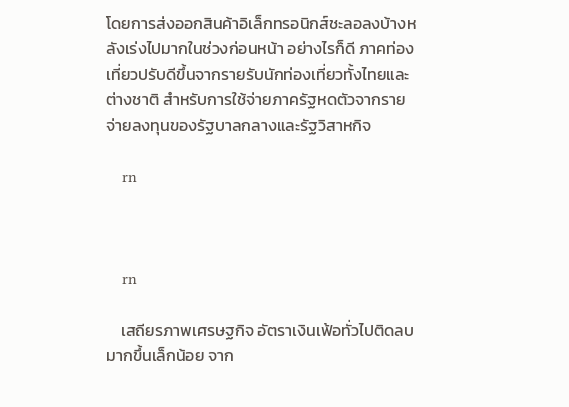โดยการส่งออกสินค้าอิเล็กทรอนิกส์ชะลอลงบ้างหลังเร่งไปมากในช่วงก่อนหน้า อย่างไรก็ดี ภาคท่องเที่ยวปรับดีขึ้นจากรายรับนักท่องเที่ยวทั้งไทยและต่างชาติ สำหรับการใช้จ่ายภาครัฐหดตัวจากรายจ่ายลงทุนของรัฐบาลกลางและรัฐวิสาหกิจ

    rn



    rn

    เสถียรภาพเศรษฐกิจ อัตราเงินเฟ้อทั่วไปติดลบมากขึ้นเล็กน้อย จาก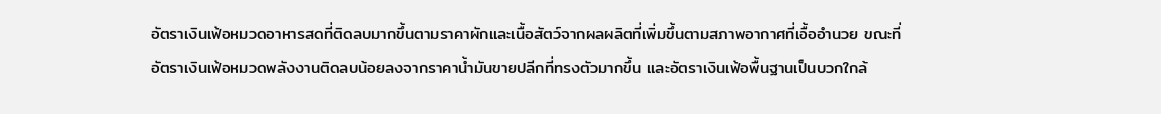อัตราเงินเฟ้อหมวดอาหารสดที่ติดลบมากขึ้นตามราคาผักและเนื้อสัตว์จากผลผลิตที่เพิ่มขึ้นตามสภาพอากาศที่เอื้ออำนวย ขณะที่อัตราเงินเฟ้อหมวดพลังงานติดลบน้อยลงจากราคาน้ำมันขายปลีกที่ทรงตัวมากขึ้น และอัตราเงินเฟ้อพื้นฐานเป็นบวกใกล้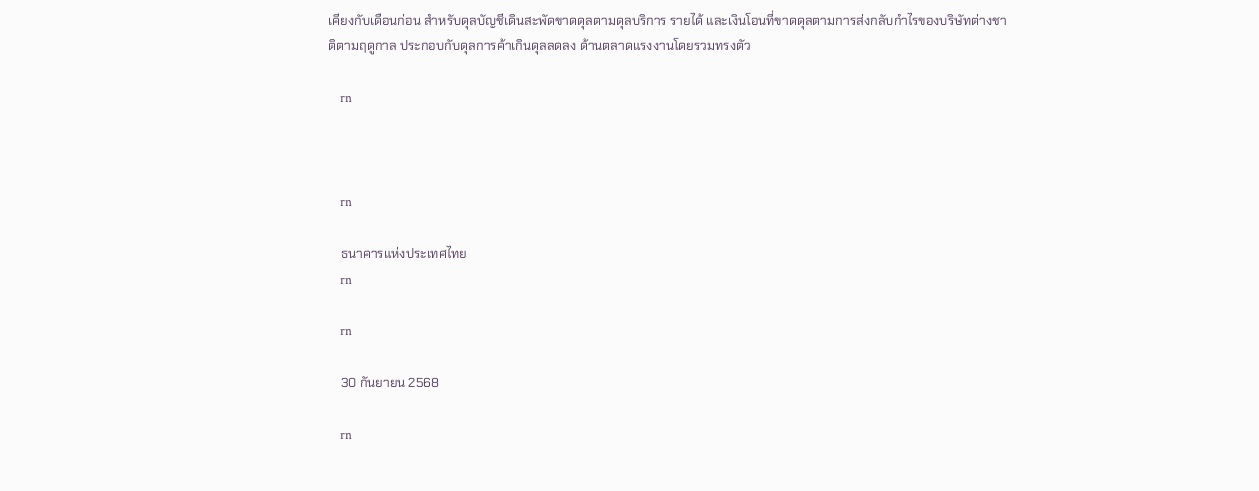เคียงกับเดือนก่อน สำหรับดุลบัญชีเดินสะพัดขาดดุลตามดุลบริการ รายได้ และเงินโอนที่ขาดดุลตามการส่งกลับกำไรของบริษัทต่างชาติตามฤดูกาล ประกอบกับดุลการค้าเกินดุลลดลง ด้านตลาดแรงงานโดยรวมทรงตัว

    rn



    rn

    ธนาคารแห่งประเทศไทย
    rn

    rn

    30 กันยายน 2568

    rn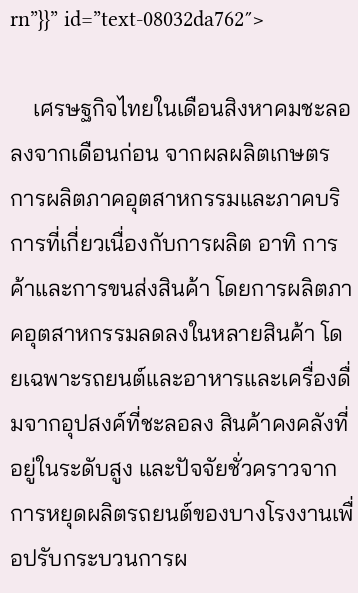rn”}}” id=”text-08032da762″>

    เศรษฐกิจไทยในเดือนสิงหาคมชะลอลงจากเดือนก่อน จากผลผลิตเกษตร การผลิตภาคอุตสาหกรรมและภาคบริการที่เกี่ยวเนื่องกับการผลิต อาทิ การค้าและการขนส่งสินค้า โดยการผลิตภาคอุตสาหกรรมลดลงในหลายสินค้า โดยเฉพาะรถยนต์และอาหารและเครื่องดื่มจากอุปสงค์ที่ชะลอลง สินค้าคงคลังที่อยู่ในระดับสูง และปัจจัยชั่วคราวจากการหยุดผลิตรถยนต์ของบางโรงงานเพื่อปรับกระบวนการผ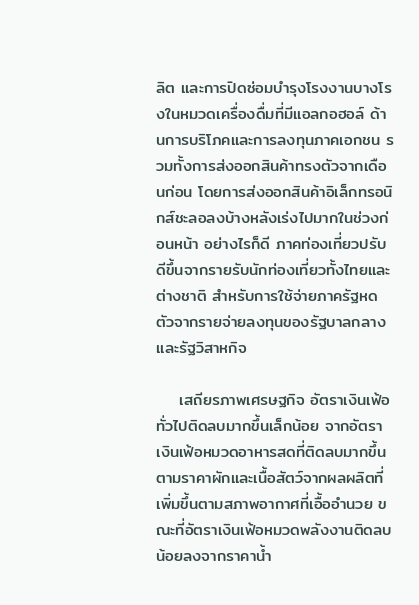ลิต และการปิดซ่อมบำรุงโรงงานบางโรงในหมวดเครื่องดื่มที่มีแอลกอฮอล์ ด้านการบริโภคและการลงทุนภาคเอกชน รวมทั้งการส่งออกสินค้าทรงตัวจากเดือนก่อน โดยการส่งออกสินค้าอิเล็กทรอนิกส์ชะลอลงบ้างหลังเร่งไปมากในช่วงก่อนหน้า อย่างไรก็ดี ภาคท่องเที่ยวปรับดีขึ้นจากรายรับนักท่องเที่ยวทั้งไทยและต่างชาติ สำหรับการใช้จ่ายภาครัฐหดตัวจากรายจ่ายลงทุนของรัฐบาลกลางและรัฐวิสาหกิจ

    เสถียรภาพเศรษฐกิจ อัตราเงินเฟ้อทั่วไปติดลบมากขึ้นเล็กน้อย จากอัตราเงินเฟ้อหมวดอาหารสดที่ติดลบมากขึ้นตามราคาผักและเนื้อสัตว์จากผลผลิตที่เพิ่มขึ้นตามสภาพอากาศที่เอื้ออำนวย ขณะที่อัตราเงินเฟ้อหมวดพลังงานติดลบน้อยลงจากราคาน้ำ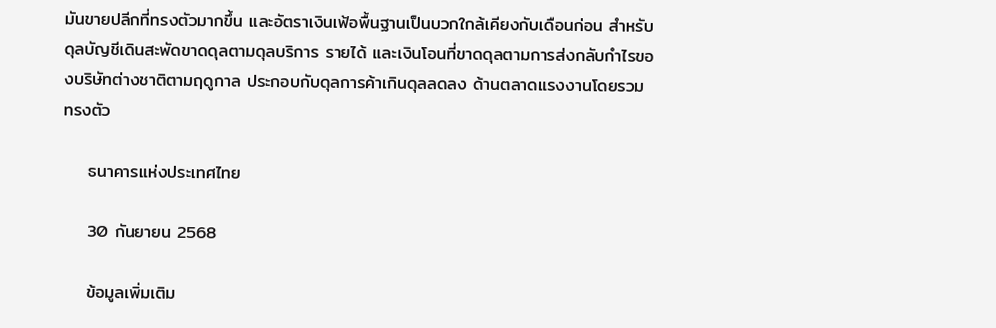มันขายปลีกที่ทรงตัวมากขึ้น และอัตราเงินเฟ้อพื้นฐานเป็นบวกใกล้เคียงกับเดือนก่อน สำหรับดุลบัญชีเดินสะพัดขาดดุลตามดุลบริการ รายได้ และเงินโอนที่ขาดดุลตามการส่งกลับกำไรของบริษัทต่างชาติตามฤดูกาล ประกอบกับดุลการค้าเกินดุลลดลง ด้านตลาดแรงงานโดยรวมทรงตัว

    ธนาคารแห่งประเทศไทย

    30 กันยายน 2568

    ข้อมูลเพิ่มเติม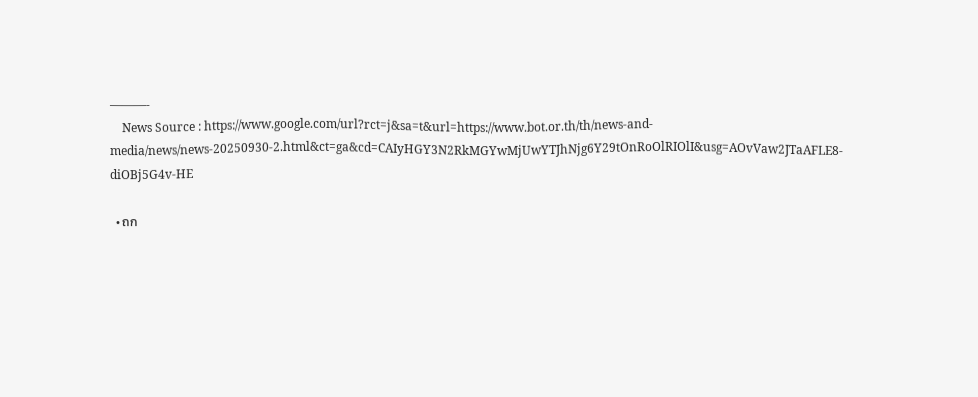———-
    News Source : https://www.google.com/url?rct=j&sa=t&url=https://www.bot.or.th/th/news-and-media/news/news-20250930-2.html&ct=ga&cd=CAIyHGY3N2RkMGYwMjUwYTJhNjg6Y29tOnRoOlRIOlI&usg=AOvVaw2JTaAFLE8-diOBj5G4v-HE

  • ถก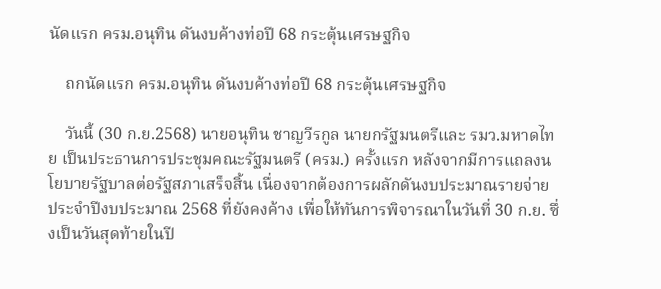นัดแรก ครม.อนุทิน ดันงบค้างท่อปี 68 กระตุ้นเศรษฐกิจ

    ถกนัดแรก ครม.อนุทิน ดันงบค้างท่อปี 68 กระตุ้นเศรษฐกิจ

    วันนี้ (30 ก.ย.2568) นายอนุทิน ชาญวีรกูล นายกรัฐมนตรีและ รมว.มหาดไทย เป็นประธานการประชุมคณะรัฐมนตรี (ครม.) ครั้งแรก หลังจากมีการแถลงนโยบายรัฐบาลต่อรัฐสภาเสร็จสิ้น เนื่องจากต้องการผลักดันงบประมาณรายจ่ายประจำปีงบประมาณ 2568 ที่ยังคงค้าง เพื่อให้ทันการพิจารณาในวันที่ 30 ก.ย. ซึ่งเป็นวันสุดท้ายในปี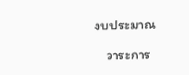งบประมาณ

    วาระการ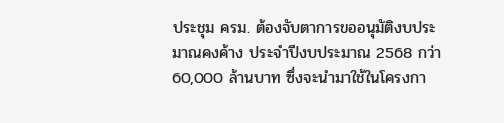ประชุม ครม. ต้องจับตาการขออนุมัติงบประมาณคงค้าง ประจำปีงบประมาณ 2568 กว่า 60,000 ล้านบาท ซึ่งจะนำมาใช้ในโครงกา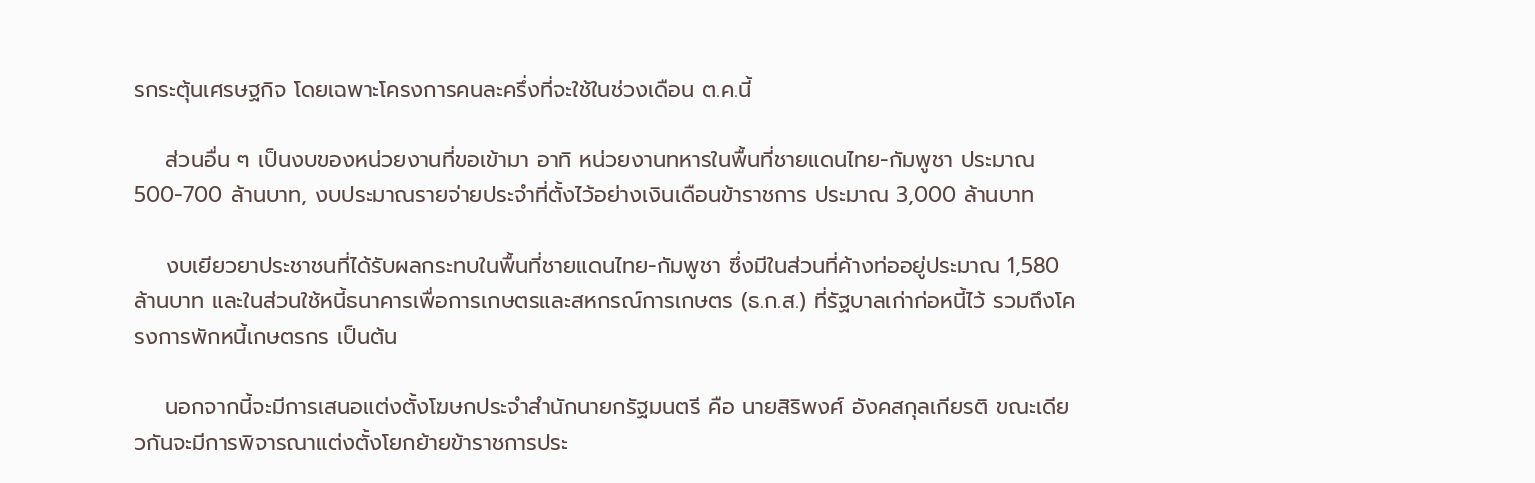รกระตุ้นเศรษฐกิจ โดยเฉพาะโครงการคนละครึ่งที่จะใช้ในช่วงเดือน ต.ค.นี้

    ส่วนอื่น ๆ เป็นงบของหน่วยงานที่ขอเข้ามา อาทิ หน่วยงานทหารในพื้นที่ชายแดนไทย-กัมพูชา ประมาณ 500-700 ล้านบาท, งบประมาณรายจ่ายประจำที่ตั้งไว้อย่างเงินเดือนข้าราชการ ประมาณ 3,000 ล้านบาท

    งบเยียวยาประชาชนที่ได้รับผลกระทบในพื้นที่ชายแดนไทย-กัมพูชา ซึ่งมีในส่วนที่ค้างท่ออยู่ประมาณ 1,580 ล้านบาท และในส่วนใช้หนี้ธนาคารเพื่อการเกษตรและสหกรณ์การเกษตร (ธ.ก.ส.) ที่รัฐบาลเก่าก่อหนี้ไว้ รวมถึงโครงการพักหนี้เกษตรกร เป็นต้น

    นอกจากนี้จะมีการเสนอแต่งตั้งโฆษกประจำสำนักนายกรัฐมนตรี คือ นายสิริพงศ์ อังคสกุลเกียรติ ขณะเดียวกันจะมีการพิจารณาแต่งตั้งโยกย้ายข้าราชการประ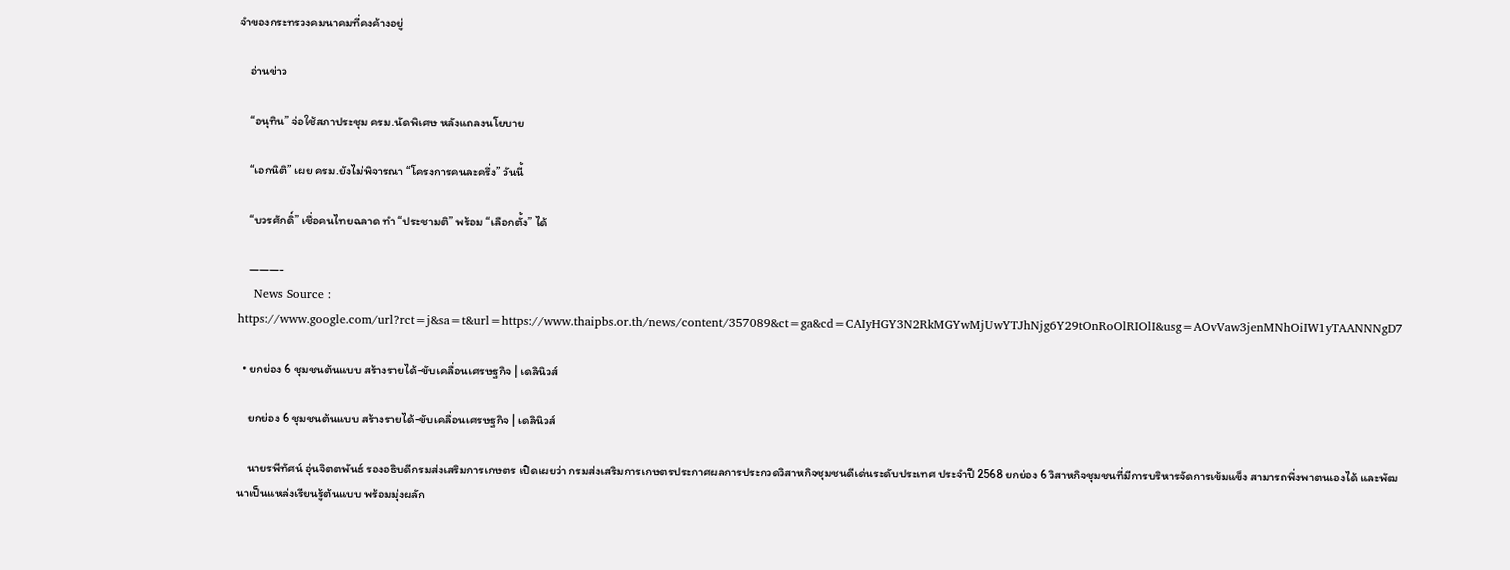จำของกระทรวงคมนาคมที่คงค้างอยู่

    อ่านข่าว

    “อนุทิน” จ่อใช้สภาประชุม ครม.นัดพิเศษ หลังแถลงนโยบาย

    “เอกนิติ” เผย ครม.ยังไม่พิจารณา “โครงการคนละครึ่ง” วันนี้

    “บวรศักดิ์” เชื่อคนไทยฉลาด ทำ “ประชามติ” พร้อม “เลือกตั้ง” ได้

    ———-
    News Source : https://www.google.com/url?rct=j&sa=t&url=https://www.thaipbs.or.th/news/content/357089&ct=ga&cd=CAIyHGY3N2RkMGYwMjUwYTJhNjg6Y29tOnRoOlRIOlI&usg=AOvVaw3jenMNhOiIW1yTAANNNgD7

  • ยกย่อง 6 ชุมชนต้นแบบ สร้างรายได้-ขับเคลื่อนเศรษฐกิจ | เดลินิวส์

    ยกย่อง 6 ชุมชนต้นแบบ สร้างรายได้-ขับเคลื่อนเศรษฐกิจ | เดลินิวส์

    นายรพีทัศน์ อุ่นจิตตพันธ์ รองอธิบดีกรมส่งเสริมการเกษตร เปิดเผยว่า กรมส่งเสริมการเกษตรประกาศผลการประกวดวิสาหกิจชุมชนดีเด่นระดับประเทศ ประจำปี 2568 ยกย่อง 6 วิสาหกิจชุมชนที่มีการบริหารจัดการเข้มแข็ง สามารถพึ่งพาตนเองได้ และพัฒนาเป็นแหล่งเรียนรู้ต้นแบบ พร้อมมุ่งผลัก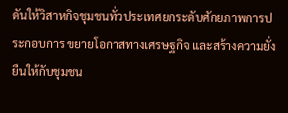ดันให้วิสาหกิจชุมชนทั่วประเทศยกระดับศักยภาพการประกอบการ ขยายโอกาสทางเศรษฐกิจ และสร้างความยั่งยืนให้กับชุมชน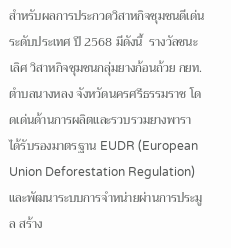สำหรับผลการประกวดวิสาหกิจชุมชนดีเด่น ระดับประเทศ ปี 2568 มีดังนี้  รางวัลชนะเลิศ วิสาหกิจชุมชนกลุ่มยางก้อนถ้วย กยท.ตำบลนางหลง จังหวัดนครศรีธรรมราช โดดเด่นด้านการผลิตและรวบรวมยางพารา ได้รับรองมาตรฐาน EUDR (European Union Deforestation Regulation) และพัฒนาระบบการจำหน่ายผ่านการประมูล สร้าง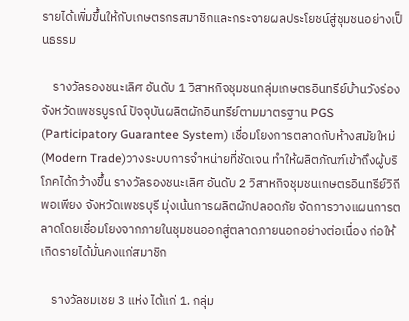รายได้เพิ่มขึ้นให้กับเกษตรกรสมาชิกและกระจายผลประโยชน์สู่ชุมชนอย่างเป็นธรรม

    รางวัลรองชนะเลิศ อันดับ 1 วิสาหกิจชุมชนกลุ่มเกษตรอินทรีย์บ้านวังร่อง จังหวัดเพชรบูรณ์ ปัจจุบันผลิตผักอินทรีย์ตามมาตรฐาน PGS (Participatory Guarantee System) เชื่อมโยงการตลาดกับห้างสมัยใหม่ (Modern Trade)วางระบบการจำหน่ายที่ชัดเจน ทำให้ผลิตภัณฑ์เข้าถึงผู้บริโภคได้กว้างขึ้น รางวัลรองชนะเลิศ อันดับ 2 วิสาหกิจชุมชนเกษตรอินทรีย์วิถีพอเพียง จังหวัดเพชรบุรี มุ่งเน้นการผลิตผักปลอดภัย จัดการวางแผนการตลาดโดยเชื่อมโยงจากภายในชุมชนออกสู่ตลาดภายนอกอย่างต่อเนื่อง ก่อให้เกิดรายได้มั่นคงแก่สมาชิก

    รางวัลชมเชย 3 แห่ง ได้แก่ 1. กลุ่ม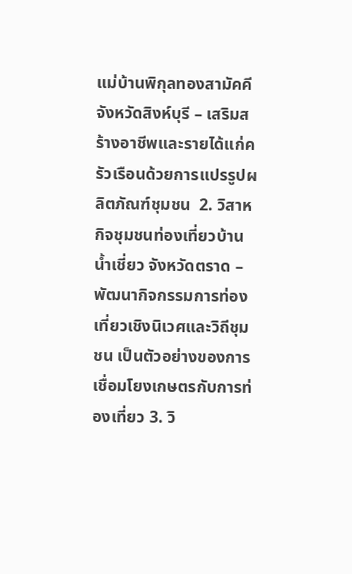แม่บ้านพิกุลทองสามัคคี จังหวัดสิงห์บุรี – เสริมสร้างอาชีพและรายได้แก่ครัวเรือนด้วยการแปรรูปผลิตภัณฑ์ชุมชน  2. วิสาหกิจชุมชนท่องเที่ยวบ้านน้ำเชี่ยว จังหวัดตราด – พัฒนากิจกรรมการท่องเที่ยวเชิงนิเวศและวิถีชุมชน เป็นตัวอย่างของการเชื่อมโยงเกษตรกับการท่องเที่ยว 3. วิ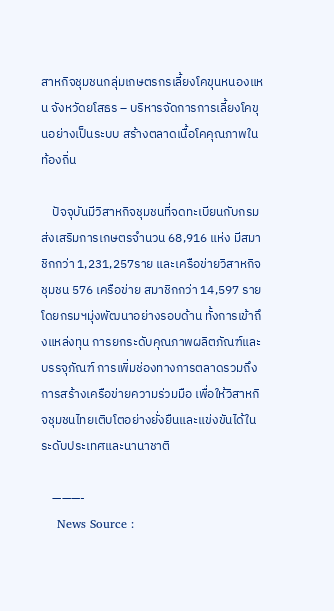สาหกิจชุมชนกลุ่มเกษตรกรเลี้ยงโคขุนหนองแหน จังหวัดยโสธร – บริหารจัดการการเลี้ยงโคขุนอย่างเป็นระบบ สร้างตลาดเนื้อโคคุณภาพในท้องถิ่น

    ปัจจุบันมีวิสาหกิจชุมชนที่จดทะเบียนกับกรมส่งเสริมการเกษตรจำนวน 68,916 แห่ง มีสมาชิกกว่า 1,231,257ราย และเครือข่ายวิสาหกิจชุมชน 576 เครือข่าย สมาชิกกว่า 14,597 ราย โดยกรมฯมุ่งพัฒนาอย่างรอบด้าน ทั้งการเข้าถึงแหล่งทุน การยกระดับคุณภาพผลิตภัณฑ์และบรรจุภัณฑ์ การเพิ่มช่องทางการตลาดรวมถึงการสร้างเครือข่ายความร่วมมือ เพื่อให้วิสาหกิจชุมชนไทยเติบโตอย่างยั่งยืนและแข่งขันได้ในระดับประเทศและนานาชาติ

    ———-
    News Source :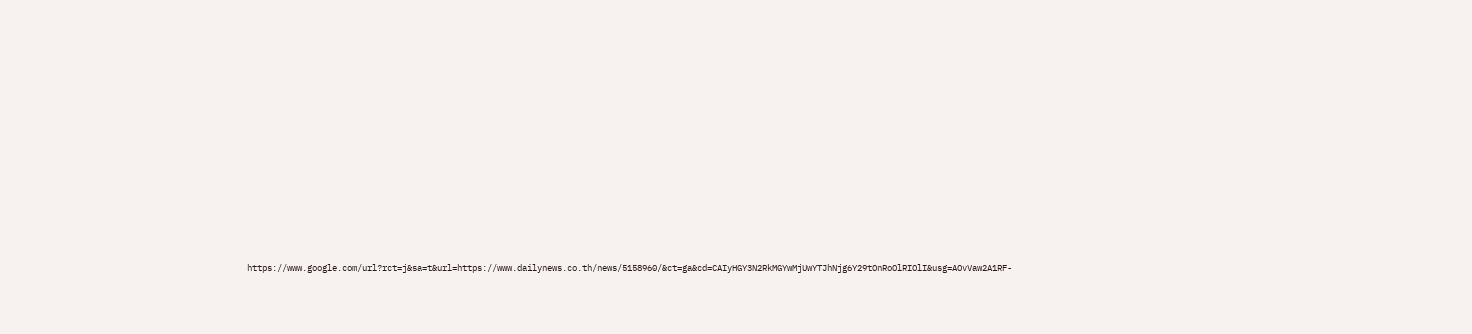https://www.google.com/url?rct=j&sa=t&url=https://www.dailynews.co.th/news/5158960/&ct=ga&cd=CAIyHGY3N2RkMGYwMjUwYTJhNjg6Y29tOnRoOlRIOlI&usg=AOvVaw2A1RF-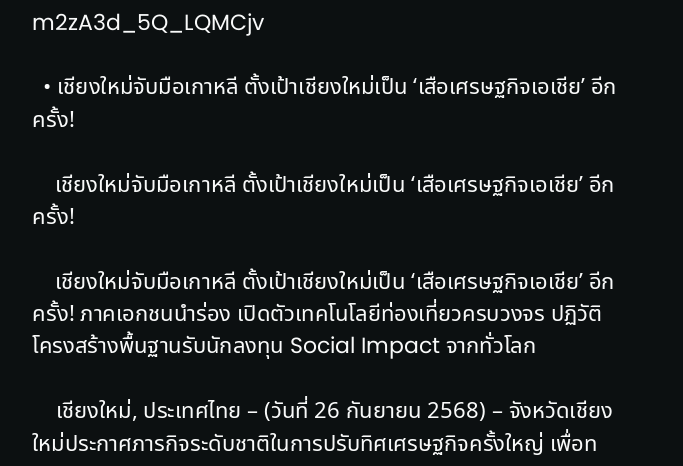m2zA3d_5Q_LQMCjv

  • เชียงใหม่จับมือเกาหลี ตั้งเป้าเชียงใหม่เป็น ‘เสือเศรษฐกิจเอเชีย’ อีกครั้ง!

    เชียงใหม่จับมือเกาหลี ตั้งเป้าเชียงใหม่เป็น ‘เสือเศรษฐกิจเอเชีย’ อีกครั้ง!

    เชียงใหม่จับมือเกาหลี ตั้งเป้าเชียงใหม่เป็น ‘เสือเศรษฐกิจเอเชีย’ อีกครั้ง! ภาคเอกชนนำร่อง เปิดตัวเทคโนโลยีท่องเที่ยวครบวงจร ปฏิวัติโครงสร้างพื้นฐานรับนักลงทุน Social Impact จากทั่วโลก

    เชียงใหม่, ประเทศไทย – (วันที่ 26 กันยายน 2568) – จังหวัดเชียงใหม่ประกาศภารกิจระดับชาติในการปรับทิศเศรษฐกิจครั้งใหญ่ เพื่อท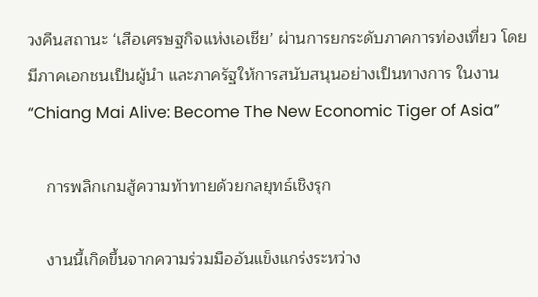วงคืนสถานะ ‘เสือเศรษฐกิจแห่งเอเชีย’ ผ่านการยกระดับภาคการท่องเที่ยว โดยมีภาคเอกชนเป็นผู้นำ และภาครัฐให้การสนับสนุนอย่างเป็นทางการ ในงาน “Chiang Mai Alive: Become The New Economic Tiger of Asia”

    การพลิกเกมสู้ความท้าทายด้วยกลยุทธ์เชิงรุก

    งานนี้เกิดขึ้นจากความร่วมมืออันแข็งแกร่งระหว่าง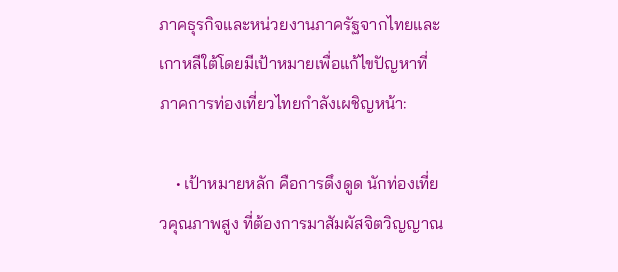ภาคธุรกิจและหน่วยงานภาครัฐจากไทยและเกาหลีใต้โดยมีเป้าหมายเพื่อแก้ไขปัญหาที่ภาคการท่องเที่ยวไทยกำลังเผชิญหน้า:

    • เป้าหมายหลัก คือการดึงดูด นักท่องเที่ยวคุณภาพสูง ที่ต้องการมาสัมผัสจิตวิญญาณ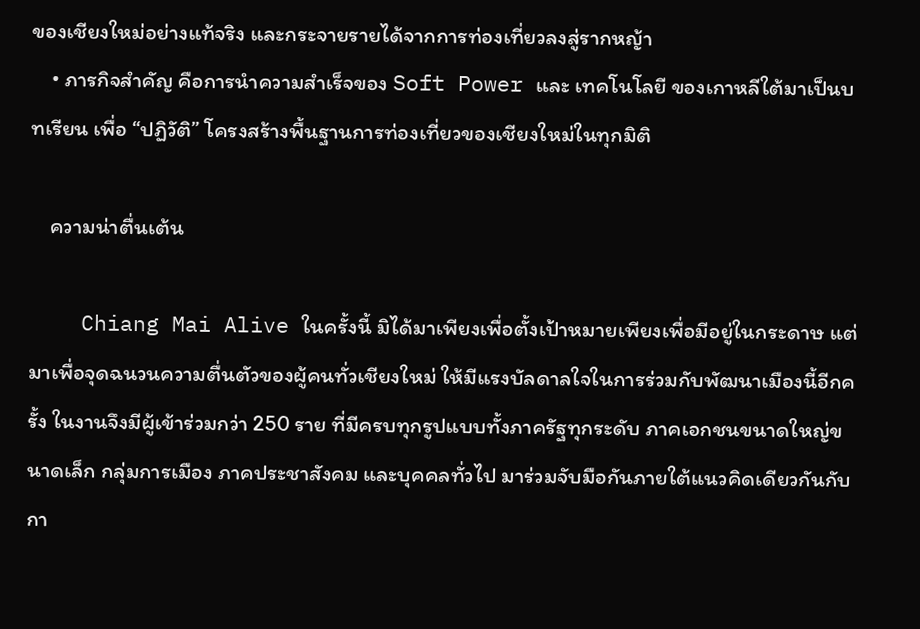ของเชียงใหม่อย่างแท้จริง และกระจายรายได้จากการท่องเที่ยวลงสู่รากหญ้า
    • ภารกิจสำคัญ คือการนำความสำเร็จของ Soft Power และ เทคโนโลยี ของเกาหลีใต้มาเป็นบทเรียน เพื่อ “ปฏิวัติ” โครงสร้างพื้นฐานการท่องเที่ยวของเชียงใหม่ในทุกมิติ

    ความน่าตื่นเต้น

    Chiang Mai Alive ในครั้งนี้ มิได้มาเพียงเพื่อตั้งเป้าหมายเพียงเพื่อมีอยู่ในกระดาษ แต่มาเพื่อจุดฉนวนความตื่นตัวของผู้คนทั่วเชียงใหม่ ให้มีแรงบัลดาลใจในการร่วมกับพัฒนาเมืองนี้อีกครั้ง ในงานจึงมีผู้เข้าร่วมกว่า 250 ราย ที่มีครบทุกรูปแบบทั้งภาครัฐทุกระดับ ภาคเอกชนขนาดใหญ่ขนาดเล็ก กลุ่มการเมือง ภาคประชาสังคม และบุคคลทั่วไป มาร่วมจับมือกันภายใต้แนวคิดเดียวกันกับกา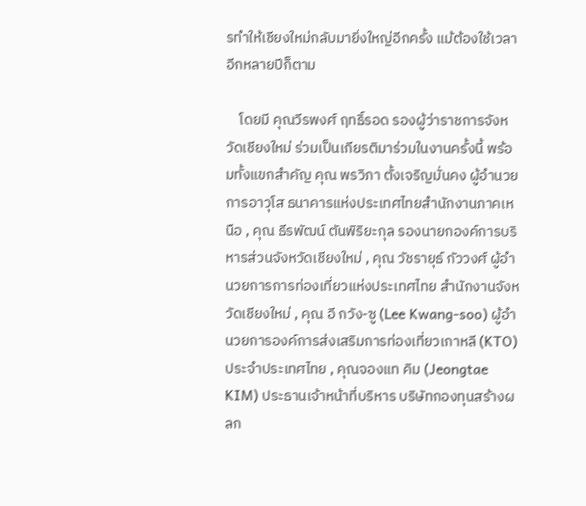รทำให้เชียงใหม่กลับมายิ่งใหญ่อีกครั้ง แม้ต้องใช้เวลาอีกหลายปีก็ตาม

    โดยมี คุณวีรพงศ์ ฤทธิ์รอด รองผู้ว่าราชการจังหวัดเชียงใหม่ ร่วมเป็นเกียรติมาร่วมในงานครั้งนี้ พร้อมทั้งแขกสำคัญ คุณ พรวิภา ตั้งเจริญมั่นคง ผู้อำนวยการอาวุโส ธนาคารแห่งประเทศไทยสำนักงานภาคเหนือ , คุณ ธีรพัฒน์ ตันพิริยะกุล รองนายกองค์การบริหารส่วนจังหวัดเชียงใหม่ , คุณ วัชรายุธ์ กัววงศ์ ผู้อำนวยการการท่องเที่ยวแห่งประเทศไทย สำนักงานจังหวัดเชียงใหม่ , คุณ อี กวัง-ซู (Lee Kwang-soo) ผู้อำนวยการองค์การส่งเสริมการท่องเที่ยวเกาหลี (KTO) ประจำประเทศไทย , คุณจองแท คิม (Jeongtae KIM) ประธานเจ้าหน้าที่บริหาร บริษัทกองทุนสร้างผลก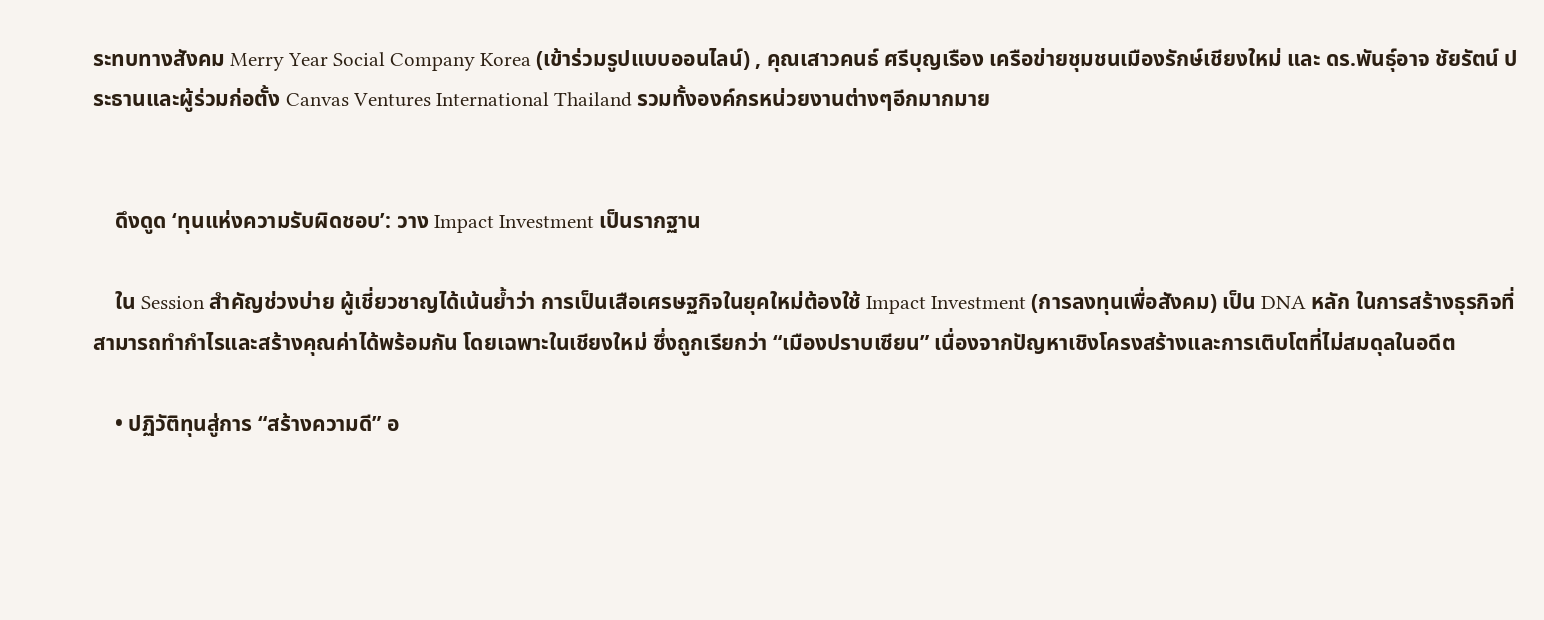ระทบทางสังคม Merry Year Social Company Korea (เข้าร่วมรูปแบบออนไลน์) , คุณเสาวคนธ์ ศรีบุญเรือง เครือข่ายชุมชนเมืองรักษ์เชียงใหม่ และ ดร.พันธุ์อาจ ชัยรัตน์ ประธานและผู้ร่วมก่อตั้ง Canvas Ventures International Thailand รวมทั้งองค์กรหน่วยงานต่างๆอีกมากมาย


    ดึงดูด ‘ทุนแห่งความรับผิดชอบ’: วาง Impact Investment เป็นรากฐาน

    ใน Session สำคัญช่วงบ่าย ผู้เชี่ยวชาญได้เน้นย้ำว่า การเป็นเสือเศรษฐกิจในยุคใหม่ต้องใช้ Impact Investment (การลงทุนเพื่อสังคม) เป็น DNA หลัก ในการสร้างธุรกิจที่สามารถทำกำไรและสร้างคุณค่าได้พร้อมกัน โดยเฉพาะในเชียงใหม่ ซึ่งถูกเรียกว่า “เมืองปราบเซียน” เนื่องจากปัญหาเชิงโครงสร้างและการเติบโตที่ไม่สมดุลในอดีต

    • ปฏิวัติทุนสู่การ “สร้างความดี” อ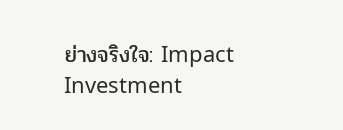ย่างจริงใจ: Impact Investment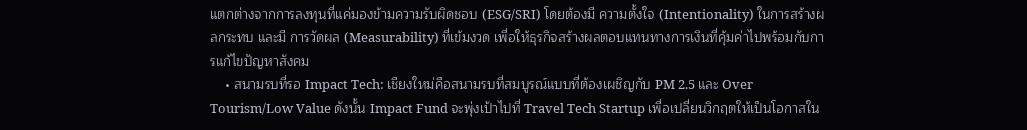แตกต่างจากการลงทุนที่แค่มองข้ามความรับผิดชอบ (ESG/SRI) โดยต้องมี ความตั้งใจ (Intentionality) ในการสร้างผลกระทบ และมี การวัดผล (Measurability) ที่เข้มงวด เพื่อให้ธุรกิจสร้างผลตอบแทนทางการเงินที่คุ้มค่าไปพร้อมกับการแก้ไขปัญหาสังคม
    • สนามรบที่รอ Impact Tech: เชียงใหม่คือสนามรบที่สมบูรณ์แบบที่ต้องเผชิญกับ PM 2.5 และ Over Tourism/Low Value ดังนั้น Impact Fund จะพุ่งเป้าไปที่ Travel Tech Startup เพื่อเปลี่ยนวิกฤตให้เป็นโอกาสใน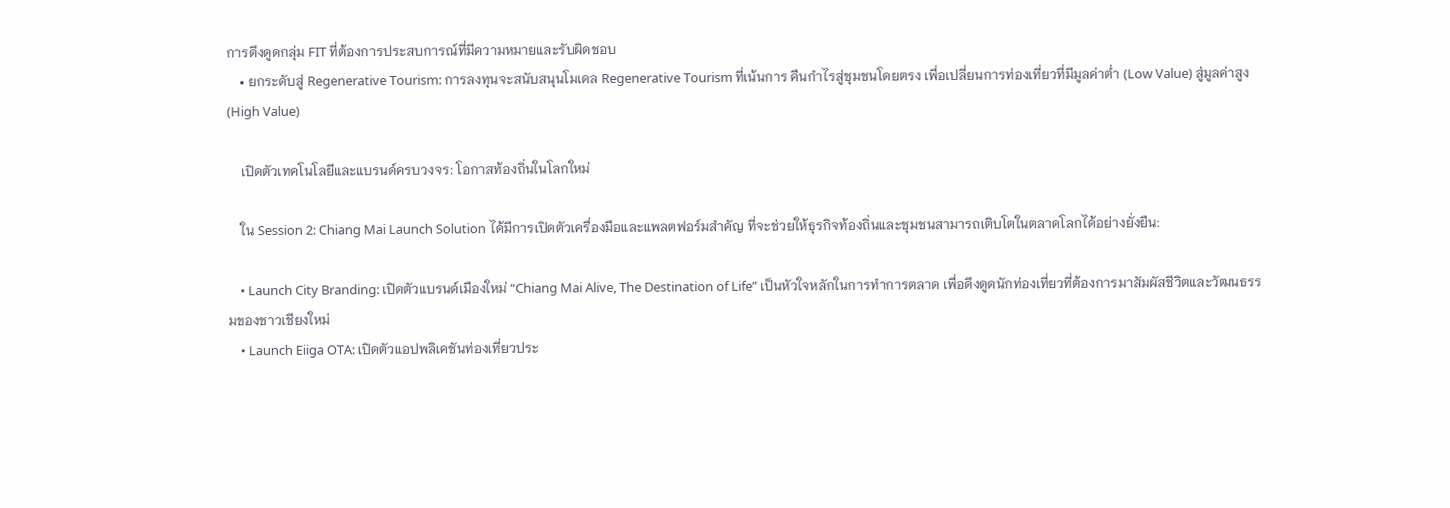การดึงดูดกลุ่ม FIT ที่ต้องการประสบการณ์ที่มีความหมายและรับผิดชอบ
    • ยกระดับสู่ Regenerative Tourism: การลงทุนจะสนับสนุนโมเดล Regenerative Tourism ที่เน้นการ คืนกำไรสู่ชุมชนโดยตรง เพื่อเปลี่ยนการท่องเที่ยวที่มีมูลค่าต่ำ (Low Value) สู่มูลค่าสูง (High Value)

    เปิดตัวเทคโนโลยีและแบรนด์ครบวงจร: โอกาสท้องถิ่นในโลกใหม่

    ใน Session 2: Chiang Mai Launch Solution ได้มีการเปิดตัวเครื่องมือและแพลตฟอร์มสำคัญ ที่จะช่วยให้ธุรกิจท้องถิ่นและชุมชนสามารถเติบโตในตลาดโลกได้อย่างยั่งยืน:

    • Launch City Branding: เปิดตัวแบรนด์เมืองใหม่ “Chiang Mai Alive, The Destination of Life” เป็นหัวใจหลักในการทำการตลาด เพื่อดึงดูดนักท่องเที่ยวที่ต้องการมาสัมผัสชีวิตและวัฒนธรรมของชาวเชียงใหม่
    • Launch Eiiga OTA: เปิดตัวแอปพลิเคชันท่องเที่ยวประ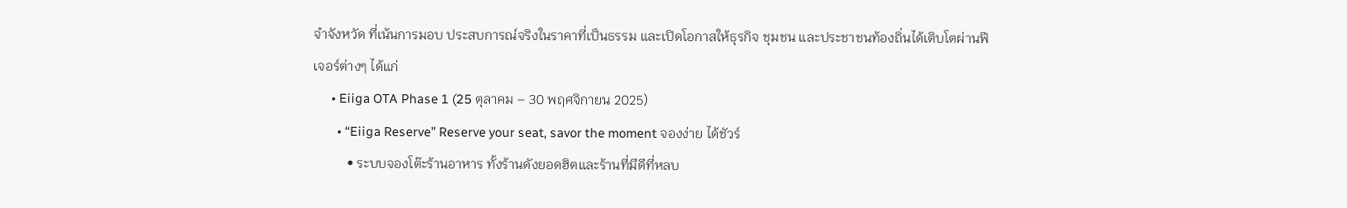จำจังหวัด ที่เน้นการมอบ ประสบการณ์จริงในราคาที่เป็นธรรม และเปิดโอกาสให้ธุรกิจ ชุมชน และประชาชนท้องถิ่นได้เติบโตผ่านฟีเจอร์ต่างๆ ได้แก่
      • Eiiga OTA Phase 1 (25 ตุลาคม – 30 พฤศจิกายน 2025)
        • “Eiiga Reserve” Reserve your seat, savor the moment จองง่าย ได้ชัวร์
          • ระบบจองโต๊ะร้านอาหาร ทั้งร้านดังยอดฮิตและร้านที่มีดีที่หลบ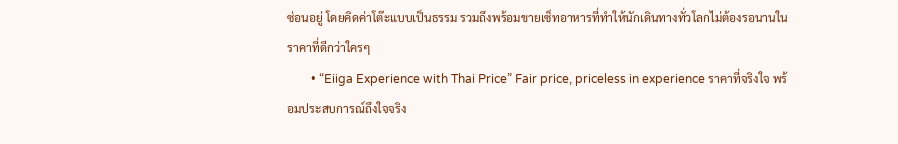ซ่อนอยู่ โดยคิดค่าโต๊ะแบบเป็นธรรม รวมถึงพร้อมขายเซ็ทอาหารที่ทำให้นักเดินทางทั่วโลกไม่ต้องรอนานในราคาที่ดีกว่าใครๆ
        • “Eiiga Experience with Thai Price” Fair price, priceless in experience ราคาที่จริงใจ พร้อมประสบการณ์ถึงใจจริง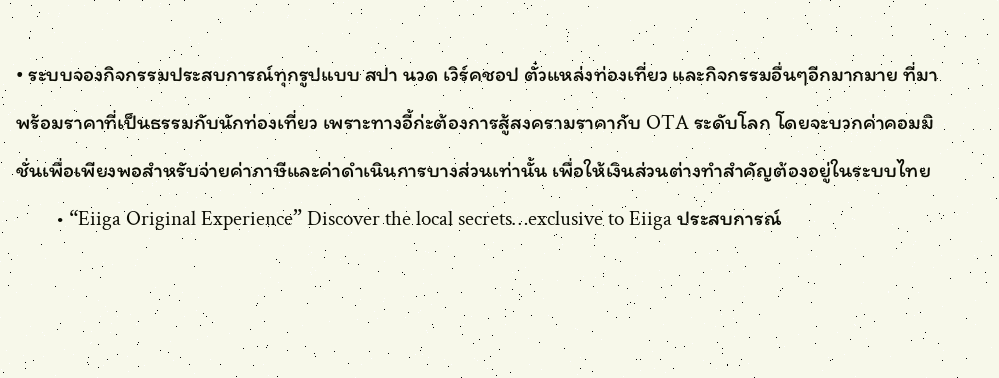• ระบบจองกิจกรรมประสบการณ์ทุกรูปแบบ สปา นวด เวิร์คชอป ตั๋วแหล่งท่องเที่ยว และกิจกรรมอื่นๆอีกมากมาย ที่มาพร้อมราคาที่เป็นธรรมกับนักท่องเที่ยว เพราะทางอี้ก่ะต้องการสู้สงครามราคากับ OTA ระดับโลก โดยจะบวกค่าคอมมิชั่นเพื่อเพียงพอสำหรับจ่ายค่าภาษีและค่าดำเนินการบางส่วนเท่านั้น เพื่อให้เงินส่วนต่างทำสำคัญต้องอยู่ในระบบไทย
        • “Eiiga Original Experience” Discover the local secrets…exclusive to Eiiga ประสบการณ์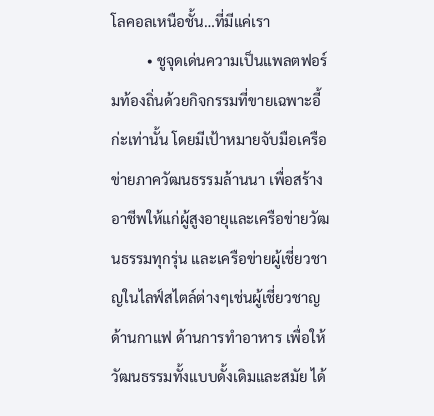โลคอลเหนือชั้น…ที่มีแค่เรา
          • ชูจุดเด่นความเป็นแพลตฟอร์มท้องถิ่นด้วยกิจกรรมที่ขายเฉพาะอี้ก่ะเท่านั้น โดยมีเป้าหมายจับมือเครือข่ายภาควัฒนธรรมล้านนา เพื่อสร้างอาชีพให้แก่ผู้สูงอายุและเครือข่ายวัฒนธรรมทุกรุ่น และเครือข่ายผู้เชี่ยวชาญในไลฟ์สไตล์ต่างๆเช่นผู้เชี่ยวชาญด้านกาแฟ ด้านการทำอาหาร เพื่อให้วัฒนธรรมทั้งแบบดั้งเดิมและสมัย ได้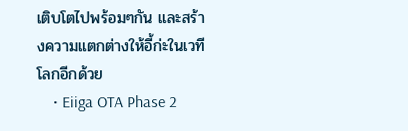เติบโตไปพร้อมๆกัน และสร้างความแตกต่างให้อี้ก่ะในเวทีโลกอีกด้วย
    • Eiiga OTA Phase 2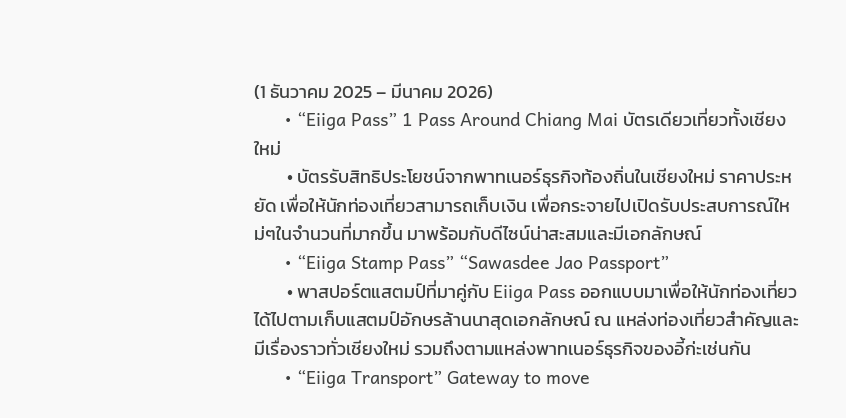(1 ธันวาคม 2025 – มีนาคม 2026)
      • “Eiiga Pass” 1 Pass Around Chiang Mai บัตรเดียวเที่ยวทั้งเชียงใหม่
        • บัตรรับสิทธิประโยชน์จากพาทเนอร์ธุรกิจท้องถิ่นในเชียงใหม่ ราคาประหยัด เพื่อให้นักท่องเที่ยวสามารถเก็บเงิน เพื่อกระจายไปเปิดรับประสบการณ์ใหม่ๆในจำนวนที่มากขึ้น มาพร้อมกับดีไซน์น่าสะสมและมีเอกลักษณ์
      • “Eiiga Stamp Pass” “Sawasdee Jao Passport”
        • พาสปอร์ตแสตมป์ที่มาคู่กับ Eiiga Pass ออกแบบมาเพื่อให้นักท่องเที่ยวได้ไปตามเก็บแสตมป์อักษรล้านนาสุดเอกลักษณ์ ณ แหล่งท่องเที่ยวสำคัญและมีเรื่องราวทั่วเชียงใหม่ รวมถึงตามแหล่งพาทเนอร์ธุรกิจของอี้ก่ะเช่นกัน
      • “Eiiga Transport” Gateway to move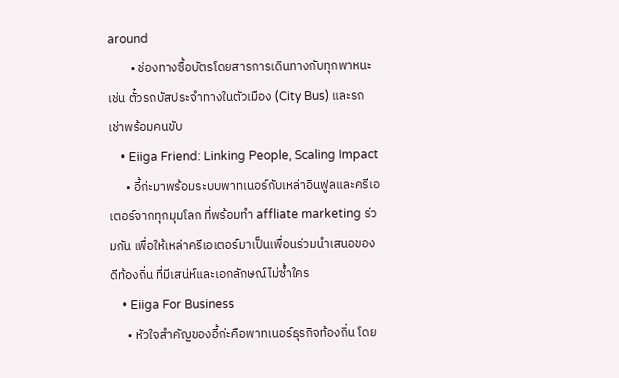around
        • ช่องทางซื้อบัตรโดยสารการเดินทางกับทุกพาหนะ เช่น ตั๋วรถบัสประจำทางในตัวเมือง (City Bus) และรถเช่าพร้อมคนขับ
    • Eiiga Friend: Linking People, Scaling Impact
      • อี้ก่ะมาพร้อมระบบพาทเนอร์กับเหล่าอินฟูลและครีเอเตอร์จากทุกมุมโลก ที่พร้อมทำ affliate marketing ร่วมกัน เพื่อให้เหล่าครีเอเตอร์มาเป็นเพื่อนร่วมนำเสนอของดีท้องถิ่น ที่มีเสน่ห์และเอกลักษณ์ไม่ซ้ำใคร
    • Eiiga For Business
      • หัวใจสำคัญของอี้ก่ะคือพาทเนอร์ธุรกิจท้องถิ่น โดย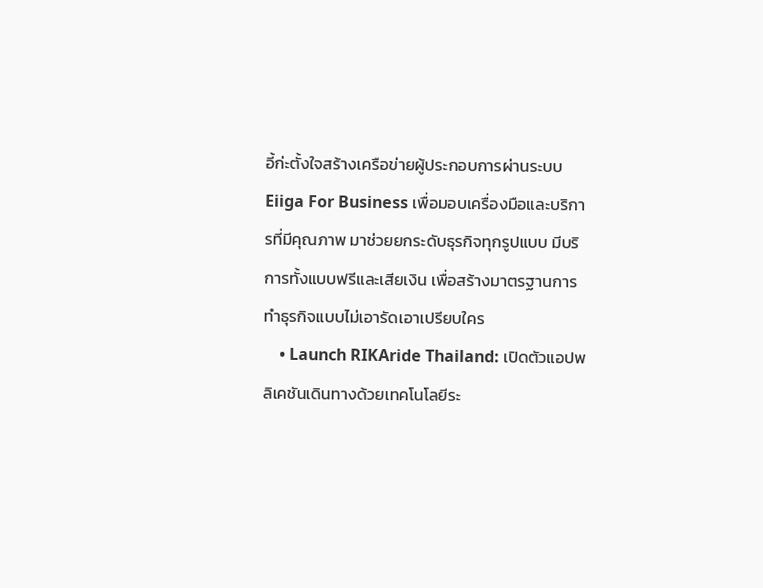อี้ก่ะตั้งใจสร้างเครือข่ายผู้ประกอบการผ่านระบบ Eiiga For Business เพื่อมอบเครื่องมือและบริการที่มีคุณภาพ มาช่วยยกระดับธุรกิจทุกรูปแบบ มีบริการทั้งแบบฟรีและเสียเงิน เพื่อสร้างมาตรฐานการทำธุรกิจแบบไม่เอารัดเอาเปรียบใคร
    • Launch RIKAride Thailand: เปิดตัวแอปพลิเคชันเดินทางด้วยเทคโนโลยีระ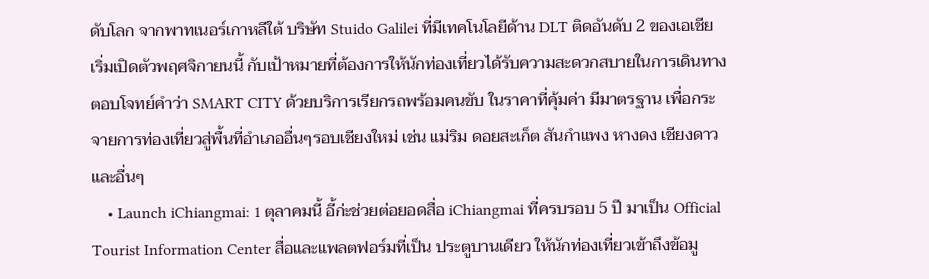ดับโลก จากพาทเนอร์เกาหลีใต้ บริษัท Stuido Galilei ที่มีเทคโนโลยีด้าน DLT ติดอันดับ 2 ของเอเชีย เริ่มเปิดตัวพฤศจิกายนนี้ กับเป้าหมายที่ต้องการให้นักท่องเที่ยวได้รับความสะดวกสบายในการเดินทาง ตอบโจทย์คำว่า SMART CITY ด้วยบริการเรียกรถพร้อมคนขับ ในราคาที่คุ้มค่า มีมาตรฐาน เพื่อกระจายการท่องเที่ยวสู่พื้นที่อำเภออื่นๆรอบเชียงใหม่ เช่น แม่ริม ดอยสะเก็ต สันกำแพง หางดง เชียงดาว และอื่นๆ
    • Launch iChiangmai: 1 ตุลาคมนี้ อี้ก่ะช่วยต่อยอดสื่อ iChiangmai ที่ครบรอบ 5 ปี มาเป็น Official Tourist Information Center สื่อและแพลตฟอร์มที่เป็น ประตูบานเดียว ให้นักท่องเที่ยวเข้าถึงข้อมู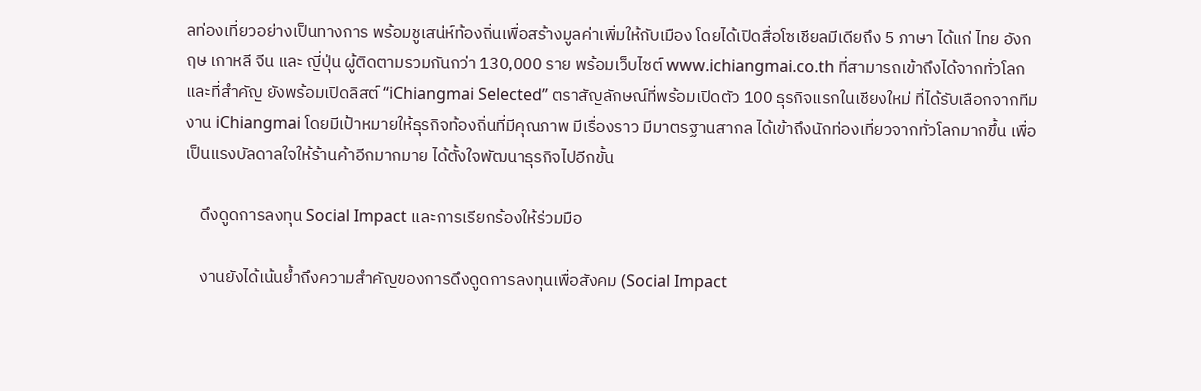ลท่องเที่ยวอย่างเป็นทางการ พร้อมชูเสน่ห์ท้องถิ่นเพื่อสร้างมูลค่าเพิ่มให้กับเมือง โดยได้เปิดสื่อโซเชียลมีเดียถึง 5 ภาษา ได้แก่ ไทย อังกฤษ เกาหลี จีน และ ญี่ปุ่น ผู้ติดตามรวมกันกว่า 130,000 ราย พร้อมเว็บไซต์ www.ichiangmai.co.th ที่สามารถเข้าถึงได้จากทั่วโลก และที่สำคัญ ยังพร้อมเปิดลิสต์ “iChiangmai Selected” ตราสัญลักษณ์ที่พร้อมเปิดตัว 100 ธุรกิจแรกในเชียงใหม่ ที่ได้รับเลือกจากทีมงาน iChiangmai โดยมีเป้าหมายให้ธุรกิจท้องถิ่นที่มีคุณภาพ มีเรื่องราว มีมาตรฐานสากล ได้เข้าถึงนักท่องเที่ยวจากทั่วโลกมากขึ้น เพื่อเป็นแรงบัลดาลใจให้ร้านค้าอีกมากมาย ได้ตั้งใจพัฒนาธุรกิจไปอีกขั้น

    ดึงดูดการลงทุน Social Impact และการเรียกร้องให้ร่วมมือ

    งานยังได้เน้นย้ำถึงความสำคัญของการดึงดูดการลงทุนเพื่อสังคม (Social Impact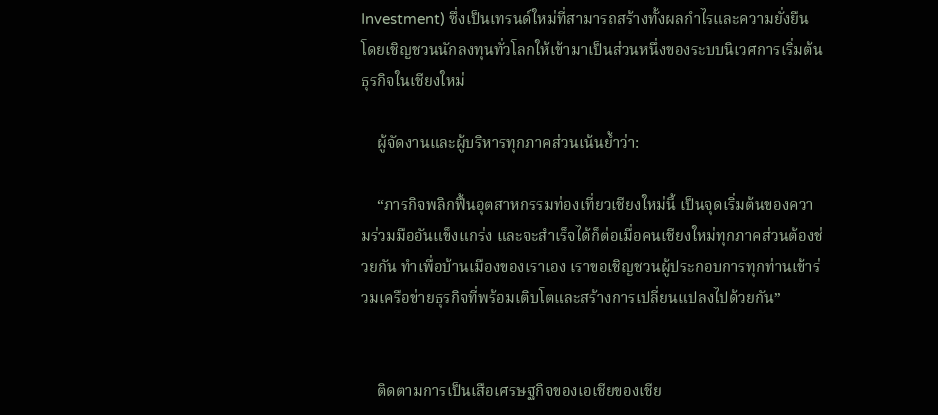Investment) ซึ่งเป็นเทรนด์ใหม่ที่สามารถสร้างทั้งผลกำไรและความยั่งยืน โดยเชิญชวนนักลงทุนทั่วโลกให้เข้ามาเป็นส่วนหนึ่งของระบบนิเวศการเริ่มต้นธุรกิจในเชียงใหม่

    ผู้จัดงานและผู้บริหารทุกภาคส่วนเน้นย้ำว่า:

    “ภารกิจพลิกฟื้นอุตสาหกรรมท่องเที่ยวเชียงใหม่นี้ เป็นจุดเริ่มต้นของความร่วมมืออันแข็งแกร่ง และจะสำเร็จได้ก็ต่อเมื่อคนเชียงใหม่ทุกภาคส่วนต้องช่วยกัน ทำเพื่อบ้านเมืองของเราเอง เราขอเชิญชวนผู้ประกอบการทุกท่านเข้าร่วมเครือข่ายธุรกิจที่พร้อมเติบโตและสร้างการเปลี่ยนแปลงไปด้วยกัน”


    ติดตามการเป็นเสือเศรษฐกิจของเอเชียของเชีย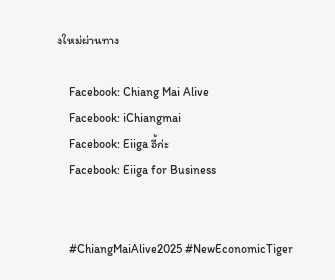งใหม่ผ่านทาง

    Facebook: Chiang Mai Alive
    Facebook: iChiangmai
    Facebook: Eiiga อี้ก่ะ
    Facebook: Eiiga for Business


    #ChiangMaiAlive2025 #NewEconomicTiger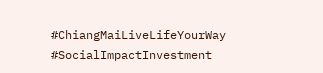#ChiangMaiLiveLifeYourWay #SocialImpactInvestment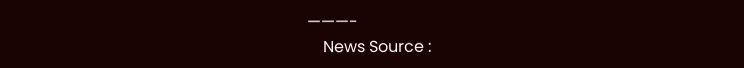———-
    News Source :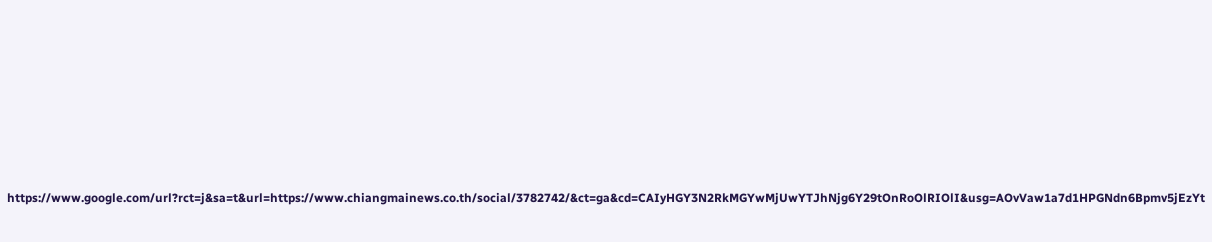https://www.google.com/url?rct=j&sa=t&url=https://www.chiangmainews.co.th/social/3782742/&ct=ga&cd=CAIyHGY3N2RkMGYwMjUwYTJhNjg6Y29tOnRoOlRIOlI&usg=AOvVaw1a7d1HPGNdn6Bpmv5jEzYt